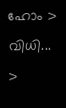ഹോം > വിധി... >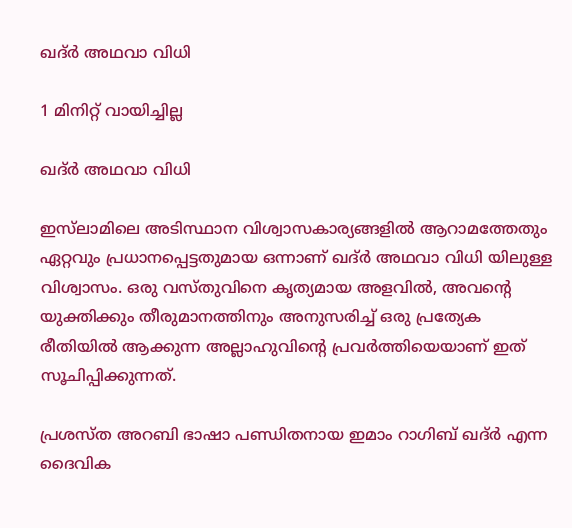ഖദ്ര്‍ അഥവാ വിധി

1 മിനിറ്റ് വായിച്ചില്ല

ഖദ്ര്‍ അഥവാ വിധി

ഇസ്‌ലാമിലെ അടിസ്ഥാന വിശ്വാസകാര്യങ്ങളിൽ ആറാമത്തേതും ഏറ്റവും പ്രധാനപ്പെട്ടതുമായ ഒന്നാണ് ഖദ്ര്‍ അഥവാ വിധി യിലുള്ള വിശ്വാസം. ഒരു വസ്തുവിനെ കൃത്യമായ അളവിൽ, അവന്റെ യുക്തിക്കും തീരുമാനത്തിനും അനുസരിച്ച് ഒരു പ്രത്യേക രീതിയിൽ ആക്കുന്ന അല്ലാഹുവിൻ്റെ പ്രവർത്തിയെയാണ് ഇത് സൂചിപ്പിക്കുന്നത്.

പ്രശസ്ത അറബി ഭാഷാ പണ്ഡിതനായ ഇമാം റാഗിബ് ഖദ്ർ എന്ന ദൈവിക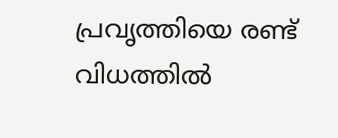പ്രവൃത്തിയെ രണ്ട് വിധത്തിൽ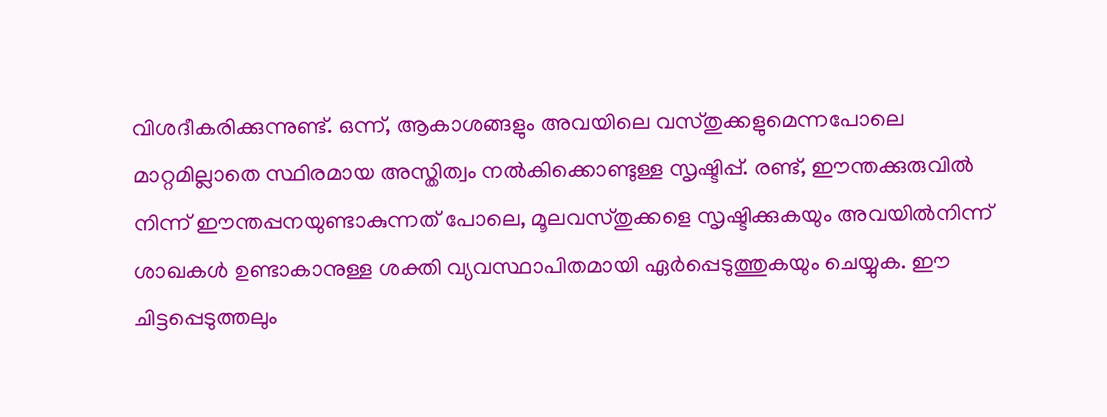വിശദീകരിക്കുന്നുണ്ട്. ഒന്ന്, ആകാശങ്ങളും അവയിലെ വസ്തുക്കളുമെന്നപോലെ മാറ്റമില്ലാതെ സ്ഥിരമായ അസ്തിത്വം നൽകിക്കൊണ്ടുള്ള സൃഷ്ടിപ്പ്. രണ്ട്, ഈന്തക്കുരുവിൽ നിന്ന് ഈന്തപ്പനയുണ്ടാകുന്നത് പോലെ, മൂലവസ്തുക്കളെ സൃഷ്ടിക്കുകയും അവയിൽനിന്ന് ശാഖകൾ ഉണ്ടാകാനുള്ള ശക്തി വ്യവസ്ഥാപിതമായി ഏർപ്പെടുത്തുകയും ചെയ്യുക. ഈ ചിട്ടപ്പെടുത്തലും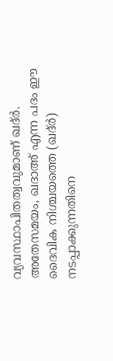വ്യവസ്ഥാപിതത്വവുമാണ് ഖദ്ർ. അതേസമയം, ഖദാഅ് എന്ന പദം ഈ ദൈവിക നിശ്ചയത്തെ (ഖദ്ർ) നടപ്പാക്കുന്നതിനെ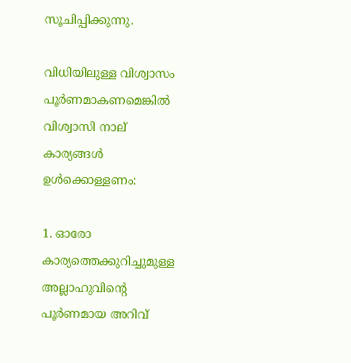സൂചിപ്പിക്കുന്നു.

വിധിയിലുള്ള വിശ്വാസം പൂർണമാകണമെങ്കിൽ വിശ്വാസി നാല് കാര്യങ്ങൾ ഉൾക്കൊള്ളണം:

1. ഓരോ കാര്യത്തെക്കുറിച്ചുമുള്ള അല്ലാഹുവിൻ്റെ പൂർണമായ അറിവ്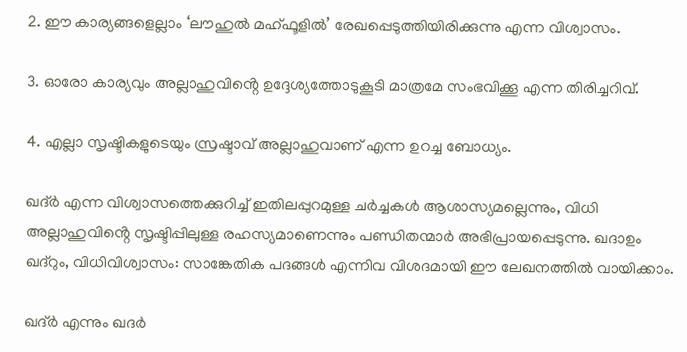2. ഈ കാര്യങ്ങളെല്ലാം ‘ലൗഹുൽ മഹ്ഫൂളിൽ’ രേഖപ്പെടുത്തിയിരിക്കുന്നു എന്ന വിശ്വാസം.

3. ഓരോ കാര്യവും അല്ലാഹുവിൻ്റെ ഉദ്ദേശ്യത്തോടുകൂടി മാത്രമേ സംഭവിക്കൂ എന്ന തിരിച്ചറിവ്.

4. എല്ലാ സൃഷ്ടികളുടെയും സ്രഷ്ടാവ് അല്ലാഹുവാണ് എന്ന ഉറച്ച ബോധ്യം.

ഖദ്ർ എന്ന വിശ്വാസത്തെക്കുറിച്ച് ഇതിലപ്പുറമുള്ള ചർച്ചകൾ ആശാസ്യമല്ലെന്നും, വിധി അല്ലാഹുവിൻ്റെ സൃഷ്ടിപ്പിലുള്ള രഹസ്യമാണെന്നും പണ്ഡിതന്മാർ അഭിപ്രായപ്പെടുന്നു. ഖദാഉം ഖദ്‌റും, വിധിവിശ്വാസം: സാങ്കേതിക പദങ്ങള്‍ എന്നിവ വിശദമായി ഈ ലേഖനത്തിൽ വായിക്കാം.

ഖദ്ര്‍ എന്നും ഖദര്‍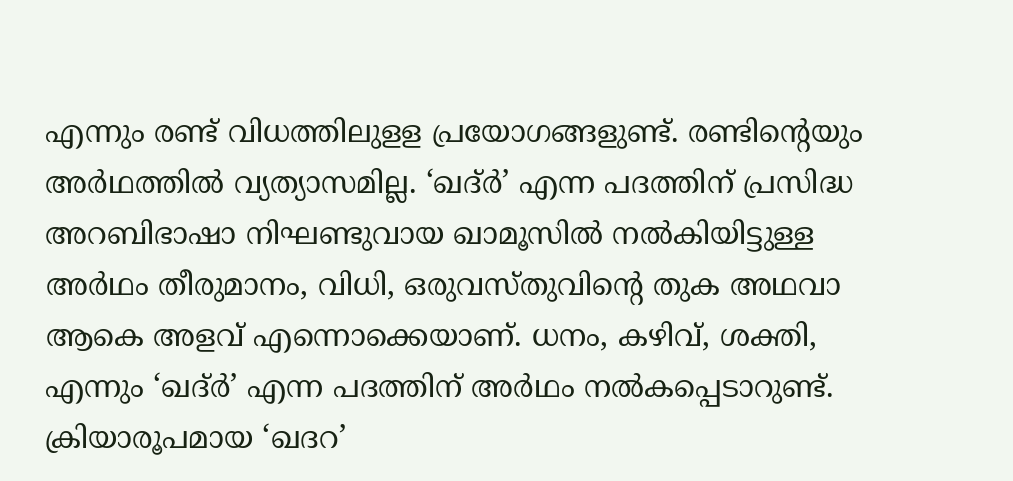എന്നും രണ്ട് വിധത്തിലുളള പ്രയോഗങ്ങളുണ്ട്. രണ്ടിന്റെയും അര്‍ഥത്തില്‍ വ്യത്യാസമില്ല. ‘ഖദ്ര്‍’ എന്ന പദത്തിന് പ്രസിദ്ധ അറബിഭാഷാ നിഘണ്ടുവായ ഖാമൂസില്‍ നല്‍കിയിട്ടുള്ള അര്‍ഥം തീരുമാനം, വിധി, ഒരുവസ്തുവിന്റെ തുക അഥവാ ആകെ അളവ് എന്നൊക്കെയാണ്. ധനം, കഴിവ്, ശക്തി, എന്നും ‘ഖദ്ര്‍’ എന്ന പദത്തിന് അര്‍ഥം നല്‍കപ്പെടാറുണ്ട്. ക്രിയാരൂപമായ ‘ഖദറ’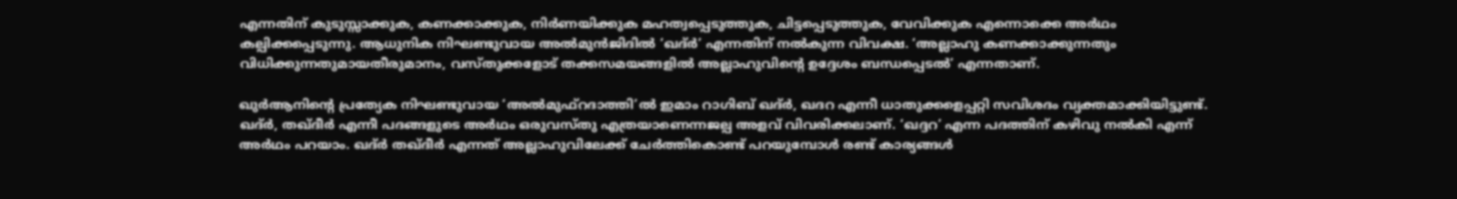എന്നതിന് കുടുസ്സാക്കുക, കണക്കാക്കുക, നിര്‍ണയിക്കുക മഹത്വപ്പെടുത്തുക, ചിട്ടപ്പെടുത്തുക, വേവിക്കുക എന്നൊക്കെ അര്‍ഥം കല്പിക്കപ്പെടുന്നു. ആധുനിക നിഘണ്ടുവായ അല്‍മുന്‍ജിദില്‍ ‘ഖദ്ര്‍’ എന്നതിന് നല്‍കുന്ന വിവക്ഷ. ‘അല്ലാഹു കണക്കാക്കുന്നതും വിധിക്കുന്നതുമായതീരുമാനം, വസ്തുക്കളോട് തക്കസമയങ്ങളില്‍ അല്ലാഹുവിന്റെ ഉദ്ദേശം ബന്ധപ്പെടല്‍’ എന്നതാണ്.

ഖുര്‍ആനിന്റെ പ്രത്യേക നിഘണ്ടുവായ ‘അല്‍മുഫ്‌റദാത്തി’ല്‍ ഇമാം റാഗിബ് ഖദ്ര്‍, ഖദറ എന്നീ ധാതുക്കളെപ്പറ്റി സവിശദം വ്യക്തമാക്കിയിട്ടുണ്ട്. ഖദ്ര്‍, തഖ്ദീര്‍ എന്നീ പദങ്ങളുടെ അര്‍ഥം ഒരുവസ്തു എത്രയാണെന്നജല്പ അളവ് വിവരിക്കലാണ്. ‘ഖദ്ദറ’ എന്ന പദത്തിന് കഴിവു നല്‍കി എന്ന് അര്‍ഥം പറയാം. ഖദ്ര്‍ തഖ്ദീര്‍ എന്നത് അല്ലാഹുവിലേക്ക് ചേര്‍ത്തികൊണ്ട് പറയുമ്പോള്‍ രണ്ട് കാര്യങ്ങള്‍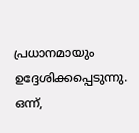പ്രധാനമായും ഉദ്ദേശിക്കപ്പെടുന്നു. ഒന്ന്,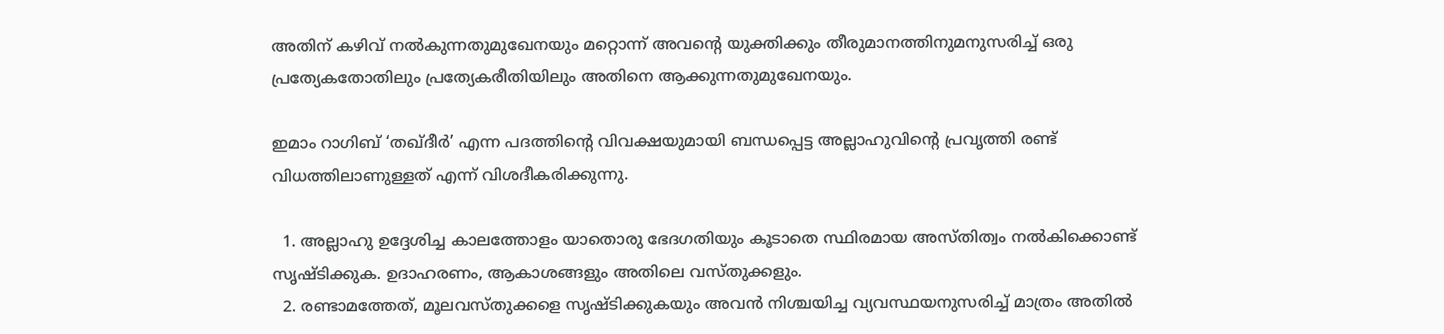അതിന് കഴിവ് നല്‍കുന്നതുമുഖേനയും മറ്റൊന്ന് അവന്റെ യുക്തിക്കും തീരുമാനത്തിനുമനുസരിച്ച് ഒരു പ്രത്യേകതോതിലും പ്രത്യേകരീതിയിലും അതിനെ ആക്കുന്നതുമുഖേനയും.

ഇമാം റാഗിബ് ‘തഖ്ദീര്‍’ എന്ന പദത്തിന്റെ വിവക്ഷയുമായി ബന്ധപ്പെട്ട അല്ലാഹുവിന്റെ പ്രവൃത്തി രണ്ട് വിധത്തിലാണുള്ളത് എന്ന് വിശദീകരിക്കുന്നു.

  1. അല്ലാഹു ഉദ്ദേശിച്ച കാലത്തോളം യാതൊരു ഭേദഗതിയും കൂടാതെ സ്ഥിരമായ അസ്തിത്വം നല്‍കിക്കൊണ്ട് സൃഷ്ടിക്കുക. ഉദാഹരണം, ആകാശങ്ങളും അതിലെ വസ്തുക്കളും.
  2. രണ്ടാമത്തേത്, മൂലവസ്തുക്കളെ സൃഷ്ടിക്കുകയും അവന്‍ നിശ്ചയിച്ച വ്യവസ്ഥയനുസരിച്ച് മാത്രം അതില്‍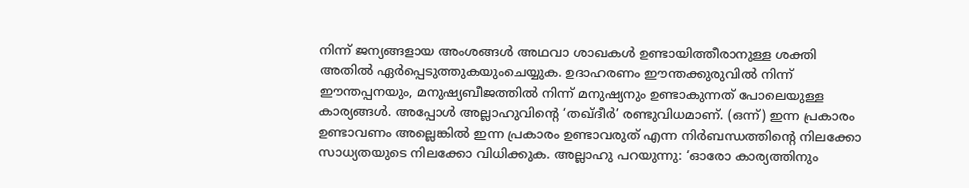നിന്ന് ജന്യങ്ങളായ അംശങ്ങള്‍ അഥവാ ശാഖകള്‍ ഉണ്ടായിത്തീരാനുള്ള ശക്തി അതില്‍ ഏര്‍പ്പെടുത്തുകയുംചെയ്യുക. ഉദാഹരണം ഈന്തക്കുരുവില്‍ നിന്ന് ഈന്തപ്പനയും, മനുഷ്യബീജത്തില്‍ നിന്ന് മനുഷ്യനും ഉണ്ടാകുന്നത് പോലെയുള്ള കാര്യങ്ങള്‍. അപ്പോള്‍ അല്ലാഹുവിന്റെ ‘തഖ്ദീര്‍’ രണ്ടുവിധമാണ്. (ഒന്ന്) ഇന്ന പ്രകാരം ഉണ്ടാവണം അല്ലെങ്കില്‍ ഇന്ന പ്രകാരം ഉണ്ടാവരുത് എന്ന നിര്‍ബന്ധത്തിന്റെ നിലക്കോ സാധ്യതയുടെ നിലക്കോ വിധിക്കുക. അല്ലാഹു പറയുന്നു: ‘ഓരോ കാര്യത്തിനും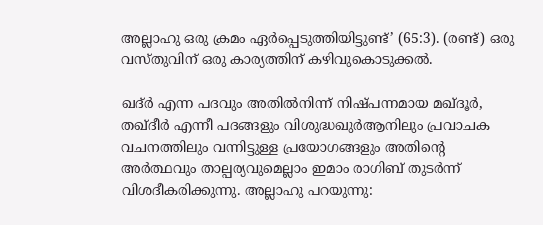അല്ലാഹു ഒരു ക്രമം ഏര്‍പ്പെടുത്തിയിട്ടുണ്ട്’ (65:3). (രണ്ട്) ഒരു വസ്തുവിന് ഒരു കാര്യത്തിന് കഴിവുകൊടുക്കല്‍.

ഖദ്ര്‍ എന്ന പദവും അതില്‍നിന്ന് നിഷ്പന്നമായ മഖ്ദൂര്‍, തഖ്ദീര്‍ എന്നീ പദങ്ങളും വിശുദ്ധഖുര്‍ആനിലും പ്രവാചക വചനത്തിലും വന്നിട്ടുള്ള പ്രയോഗങ്ങളും അതിന്റെ അര്‍ത്ഥവും താല്പര്യവുമെല്ലാം ഇമാം രാഗിബ് തുടര്‍ന്ന് വിശദീകരിക്കുന്നു. അല്ലാഹു പറയുന്നു: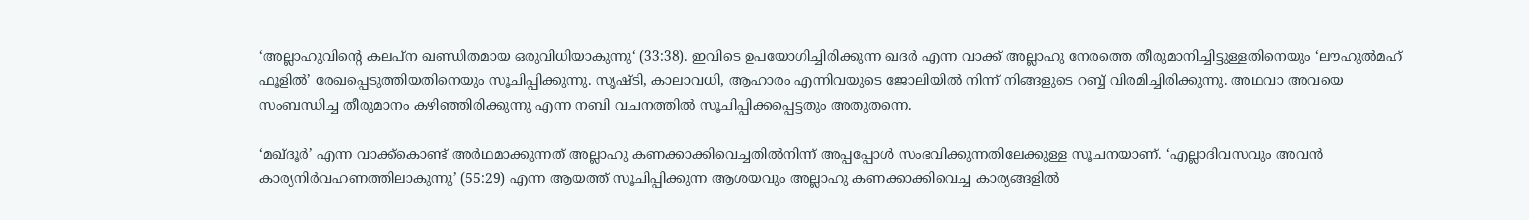‘അല്ലാഹുവിന്റെ കലപ്ന ഖണ്ഡിതമായ ഒരുവിധിയാകുന്നു‘ (33:38). ഇവിടെ ഉപയോഗിച്ചിരിക്കുന്ന ഖദര്‍ എന്ന വാക്ക് അല്ലാഹു നേരത്തെ തീരുമാനിച്ചിട്ടുള്ളതിനെയും ‘ലൗഹുല്‍മഹ് ഫൂളില്‍’ രേഖപ്പെടുത്തിയതിനെയും സൂചിപ്പിക്കുന്നു. സൃഷ്ടി, കാലാവധി, ആഹാരം എന്നിവയുടെ ജോലിയില്‍ നിന്ന് നിങ്ങളുടെ റബ്ബ് വിരമിച്ചിരിക്കുന്നു. അഥവാ അവയെ സംബന്ധിച്ച തീരുമാനം കഴിഞ്ഞിരിക്കുന്നു എന്ന നബി വചനത്തില്‍ സൂചിപ്പിക്കപ്പെട്ടതും അതുതന്നെ.

‘മഖ്ദൂര്‍’ എന്ന വാക്ക്‌കൊണ്ട് അര്‍ഥമാക്കുന്നത് അല്ലാഹു കണക്കാക്കിവെച്ചതില്‍നിന്ന് അപ്പപ്പോള്‍ സംഭവിക്കുന്നതിലേക്കുള്ള സൂചനയാണ്. ‘എല്ലാദിവസവും അവന്‍ കാര്യനിര്‍വഹണത്തിലാകുന്നു’ (55:29) എന്ന ആയത്ത് സൂചിപ്പിക്കുന്ന ആശയവും അല്ലാഹു കണക്കാക്കിവെച്ച കാര്യങ്ങളില്‍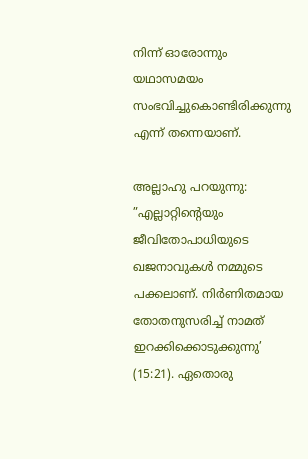നിന്ന് ഓരോന്നും യഥാസമയം സംഭവിച്ചുകൊണ്ടിരിക്കുന്നു എന്ന് തന്നെയാണ്.

അല്ലാഹു പറയുന്നു: ”എല്ലാറ്റിന്റെയും ജീവിതോപാധിയുടെ ഖജനാവുകള്‍ നമ്മുടെ പക്കലാണ്. നിര്‍ണിതമായ തോതനുസരിച്ച് നാമത് ഇറക്കിക്കൊടുക്കുന്നു’ (15:21). ഏതൊരു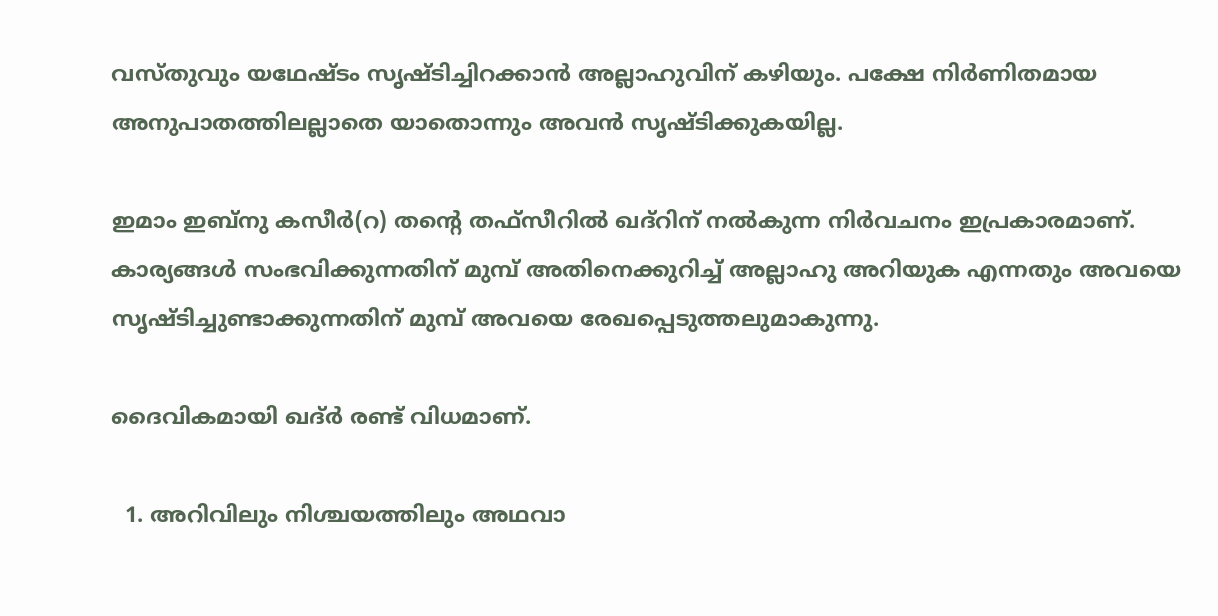വസ്തുവും യഥേഷ്ടം സൃഷ്ടിച്ചിറക്കാന്‍ അല്ലാഹുവിന് കഴിയും. പക്ഷേ നിര്‍ണിതമായ അനുപാതത്തിലല്ലാതെ യാതൊന്നും അവന്‍ സൃഷ്ടിക്കുകയില്ല.

ഇമാം ഇബ്‌നു കസീര്‍(റ) തന്റെ തഫ്‌സീറില്‍ ഖദ്‌റിന് നല്‍കുന്ന നിര്‍വചനം ഇപ്രകാരമാണ്. കാര്യങ്ങള്‍ സംഭവിക്കുന്നതിന് മുമ്പ് അതിനെക്കുറിച്ച് അല്ലാഹു അറിയുക എന്നതും അവയെ സൃഷ്ടിച്ചുണ്ടാക്കുന്നതിന് മുമ്പ് അവയെ രേഖപ്പെടുത്തലുമാകുന്നു.

ദൈവികമായി ഖദ്ര്‍ രണ്ട് വിധമാണ്.

  1. അറിവിലും നിശ്ചയത്തിലും അഥവാ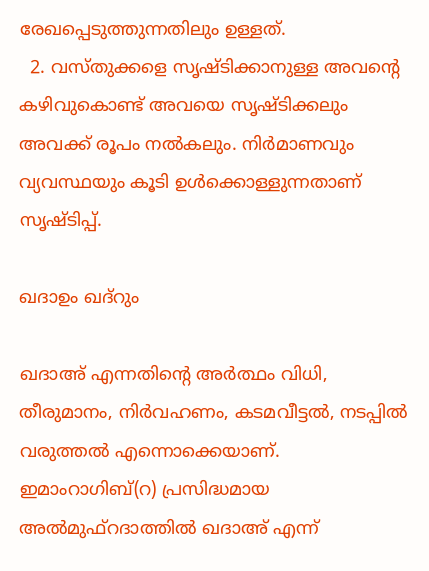രേഖപ്പെടുത്തുന്നതിലും ഉള്ളത്.
  2. വസ്തുക്കളെ സൃഷ്ടിക്കാനുള്ള അവന്റെ കഴിവുകൊണ്ട് അവയെ സൃഷ്ടിക്കലും അവക്ക് രൂപം നല്‍കലും. നിര്‍മാണവും വ്യവസ്ഥയും കൂടി ഉള്‍ക്കൊള്ളുന്നതാണ് സൃഷ്ടിപ്പ്.

ഖദാഉം ഖദ്‌റും

ഖദാഅ് എന്നതിന്റെ അര്‍ത്ഥം വിധി, തീരുമാനം, നിര്‍വഹണം, കടമവീട്ടല്‍, നടപ്പില്‍ വരുത്തല്‍ എന്നൊക്കെയാണ്. ഇമാംറാഗിബ്(റ) പ്രസിദ്ധമായ അല്‍മുഫ്‌റദാത്തില്‍ ഖദാഅ് എന്ന്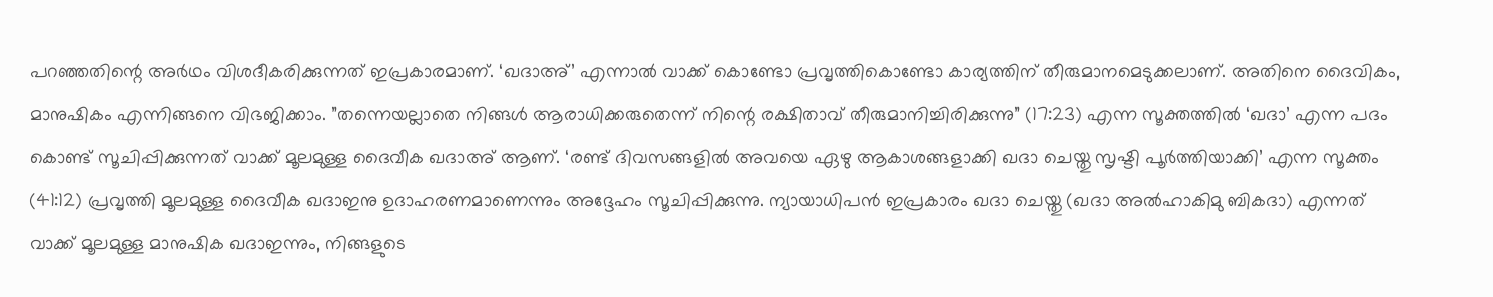പറഞ്ഞതിന്റെ അര്‍ഥം വിശദീകരിക്കുന്നത് ഇപ്രകാരമാണ്. ‘ഖദാഅ്’ എന്നാല്‍ വാക്ക് കൊണ്ടോ പ്രവൃത്തികൊണ്ടോ കാര്യത്തിന് തീരുമാനമെടുക്കലാണ്. അതിനെ ദൈവികം, മാനുഷികം എന്നിങ്ങനെ വിഭജിക്കാം. ”തന്നെയല്ലാതെ നിങ്ങള്‍ ആരാധിക്കരുതെന്ന് നിന്റെ രക്ഷിതാവ് തീരുമാനിച്ചിരിക്കുന്നു” (17:23) എന്ന സൂക്തത്തില്‍ ‘ഖദാ’ എന്ന പദം കൊണ്ട് സൂചിപ്പിക്കുന്നത് വാക്ക് മൂലമുള്ള ദൈവീക ഖദാഅ് ആണ്. ‘രണ്ട് ദിവസങ്ങളില്‍ അവയെ ഏഴു ആകാശങ്ങളാക്കി ഖദാ ചെയ്തു സൃഷ്ടി പൂര്‍ത്തിയാക്കി’ എന്ന സൂക്തം (41:12) പ്രവൃത്തി മൂലമുള്ള ദൈവീക ഖദാഇനു ഉദാഹരണമാണെന്നും അദ്ദേഹം സൂചിപ്പിക്കുന്നു. ന്യായാധിപന്‍ ഇപ്രകാരം ഖദാ ചെയ്തു (ഖദാ അല്‍ഹാകിമു ബികദാ) എന്നത് വാക്ക് മൂലമുള്ള മാനുഷിക ഖദാഇന്നും, നിങ്ങളുടെ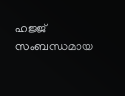ഹജ്ജ് സംബന്ധമായ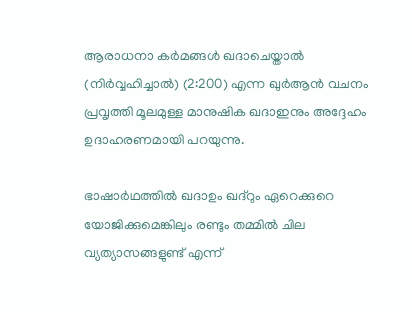ആരാധനാ കര്‍മങ്ങള്‍ ഖദാചെയ്താല്‍ (നിര്‍വ്വഹിച്ചാല്‍) (2:200) എന്ന ഖുര്‍ആന്‍ വചനം പ്രവൃത്തി മൂലമുള്ള മാനുഷിക ഖദാഇനും അദ്ദേഹം ഉദാഹരണമായി പറയുന്നു.

ഭാഷാര്‍ഥത്തില്‍ ഖദാഉം ഖദ്‌റും ഏറെക്കുറെ യോജിക്കുമെങ്കിലും രണ്ടും തമ്മില്‍ ചില വ്യത്യാസങ്ങളുണ്ട് എന്ന്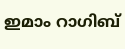ഇമാം റാഗിബ്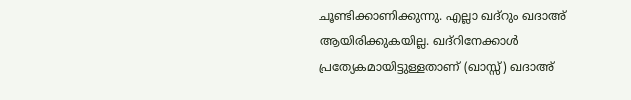ചൂണ്ടിക്കാണിക്കുന്നു. എല്ലാ ഖദ്‌റും ഖദാഅ് ആയിരിക്കുകയില്ല. ഖദ്‌റിനേക്കാള്‍ പ്രത്യേകമായിട്ടുള്ളതാണ് (ഖാസ്സ്) ഖദാഅ്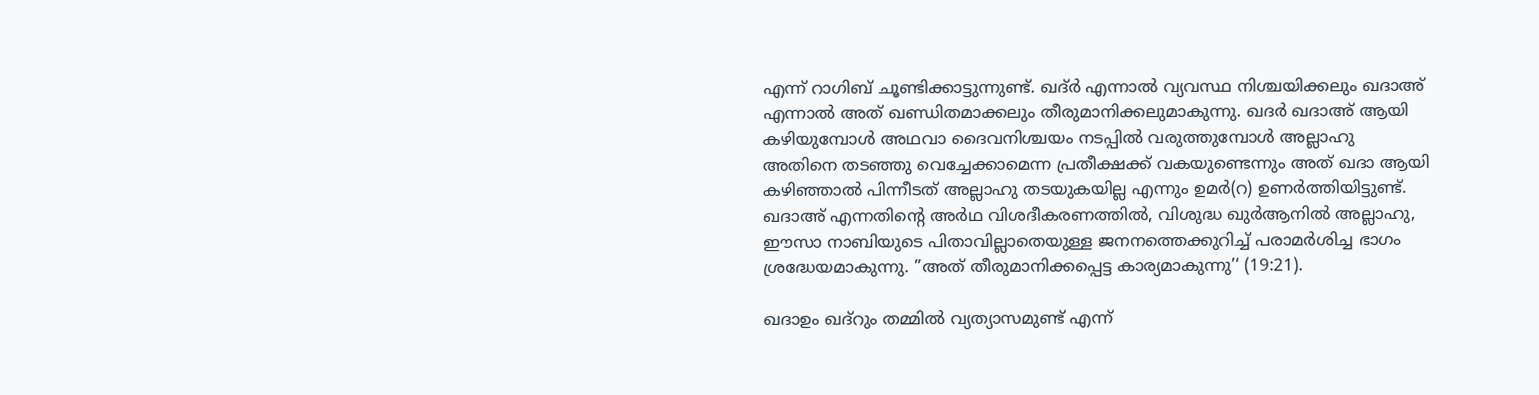എന്ന് റാഗിബ് ചൂണ്ടിക്കാട്ടുന്നുണ്ട്. ഖദ്ര്‍ എന്നാല്‍ വ്യവസ്ഥ നിശ്ചയിക്കലും ഖദാഅ് എന്നാല്‍ അത് ഖണ്ഡിതമാക്കലും തീരുമാനിക്കലുമാകുന്നു. ഖദര്‍ ഖദാഅ് ആയി കഴിയുമ്പോള്‍ അഥവാ ദൈവനിശ്ചയം നടപ്പില്‍ വരുത്തുമ്പോള്‍ അല്ലാഹു അതിനെ തടഞ്ഞു വെച്ചേക്കാമെന്ന പ്രതീക്ഷക്ക് വകയുണ്ടെന്നും അത് ഖദാ ആയി കഴിഞ്ഞാല്‍ പിന്നീടത് അല്ലാഹു തടയുകയില്ല എന്നും ഉമര്‍(റ) ഉണര്‍ത്തിയിട്ടുണ്ട്. ഖദാഅ് എന്നതിന്റെ അര്‍ഥ വിശദീകരണത്തില്‍, വിശുദ്ധ ഖുര്‍ആനില്‍ അല്ലാഹു, ഈസാ നാബിയുടെ പിതാവില്ലാതെയുള്ള ജനനത്തെക്കുറിച്ച് പരാമര്‍ശിച്ച ഭാഗം ശ്രദ്ധേയമാകുന്നു. ”അത് തീരുമാനിക്കപ്പെട്ട കാര്യമാകുന്നു’‘ (19:21).

ഖദാഉം ഖദ്‌റും തമ്മില്‍ വ്യത്യാസമുണ്ട് എന്ന്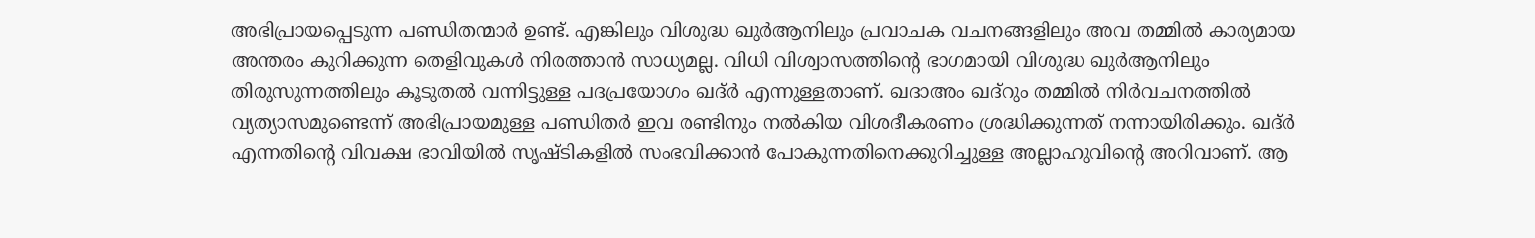അഭിപ്രായപ്പെടുന്ന പണ്ഡിതന്മാര്‍ ഉണ്ട്. എങ്കിലും വിശുദ്ധ ഖുര്‍ആനിലും പ്രവാചക വചനങ്ങളിലും അവ തമ്മില്‍ കാര്യമായ അന്തരം കുറിക്കുന്ന തെളിവുകള്‍ നിരത്താന്‍ സാധ്യമല്ല. വിധി വിശ്വാസത്തിന്റെ ഭാഗമായി വിശുദ്ധ ഖുര്‍ആനിലും തിരുസുന്നത്തിലും കൂടുതല്‍ വന്നിട്ടുള്ള പദപ്രയോഗം ഖദ്ര്‍ എന്നുള്ളതാണ്. ഖദാഅം ഖദ്‌റും തമ്മില്‍ നിര്‍വചനത്തില്‍ വ്യത്യാസമുണ്ടെന്ന് അഭിപ്രായമുള്ള പണ്ഡിതര്‍ ഇവ രണ്ടിനും നല്‍കിയ വിശദീകരണം ശ്രദ്ധിക്കുന്നത് നന്നായിരിക്കും. ഖദ്ര്‍ എന്നതിന്റെ വിവക്ഷ ഭാവിയില്‍ സൃഷ്ടികളില്‍ സംഭവിക്കാന്‍ പോകുന്നതിനെക്കുറിച്ചുള്ള അല്ലാഹുവിന്റെ അറിവാണ്. ആ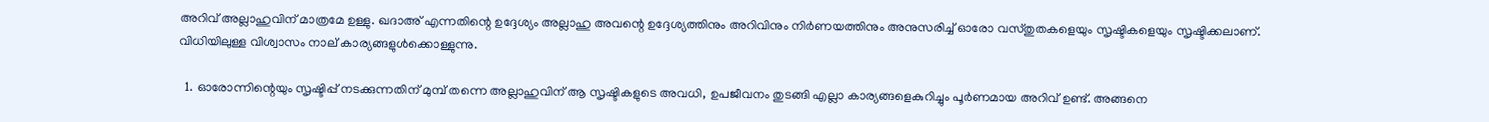അറിവ് അല്ലാഹുവിന് മാത്രമേ ഉള്ളു. ഖദാഅ് എന്നതിന്റെ ഉദ്ദേശ്യം അല്ലാഹു അവന്റെ ഉദ്ദേശ്യത്തിനും അറിവിനും നിര്‍ണയത്തിനും അനുസരിച്ച് ഓരോ വസ്തുതകളെയും സൃഷ്ടികളെയും സൃഷ്ടിക്കലാണ്.
വിധിയിലുള്ള വിശ്വാസം നാല് കാര്യങ്ങളുള്‍ക്കൊള്ളുന്നു.

  1. ഓരോന്നിന്റെയും സൃഷ്ടിപ്പ് നടക്കുന്നതിന് മുമ്പ് തന്നെ അല്ലാഹുവിന് ആ സൃഷ്ടികളുടെ അവധി, ഉപജീവനം തുടങ്ങി എല്ലാ കാര്യങ്ങളെകുറിച്ചും പൂര്‍ണമായ അറിവ് ഉണ്ട്. അങ്ങനെ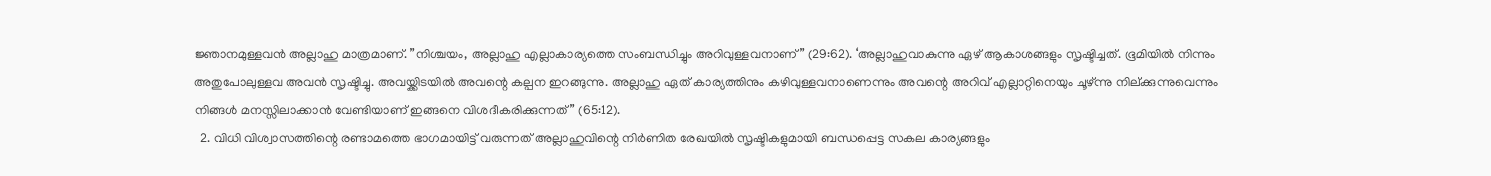ജ്ഞാനമുള്ളവന്‍ അല്ലാഹു മാത്രമാണ്. ”നിശ്ചയം, അല്ലാഹു എല്ലാകാര്യത്തെ സംബന്ധിച്ചും അറിവുള്ളവനാണ്” (29:62). ‘അല്ലാഹുവാകുന്നു ഏഴ് ആകാശങ്ങളും സൃഷ്ടിച്ചത്. ഭൂമിയില്‍ നിന്നും അതുപോലുള്ളവ അവന്‍ സൃഷ്ടിച്ചു. അവയ്ക്കിടയില്‍ അവന്റെ കല്പന ഇറങ്ങുന്നു. അല്ലാഹു ഏത് കാര്യത്തിനും കഴിവുള്ളവനാണെന്നും അവന്റെ അറിവ് എല്ലാറ്റിനെയും ചൂഴ്ന്നു നില്ക്കുന്നുവെന്നും നിങ്ങള്‍ മനസ്സിലാക്കാന്‍ വേണ്ടിയാണ് ഇങ്ങനെ വിശദീകരിക്കുന്നത്” (65:12).
  2. വിധി വിശ്വാസത്തിന്റെ രണ്ടാമത്തെ ഭാഗമായിട്ട് വരുന്നത് അല്ലാഹുവിന്റെ നിര്‍ണിത രേഖയില്‍ സൃഷ്ടികളുമായി ബന്ധപ്പെട്ട സകല കാര്യങ്ങളും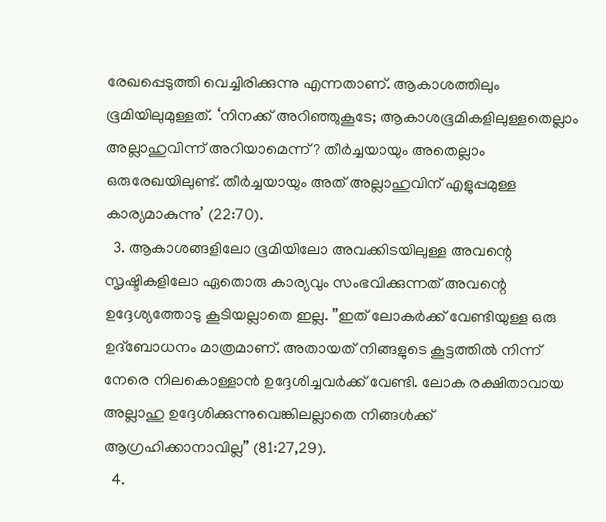രേഖപ്പെടുത്തി വെച്ചിരിക്കുന്നു എന്നതാണ്. ആകാശത്തിലും ഭൂമിയിലുമുള്ളത്. ‘നിനക്ക് അറിഞ്ഞുകൂടേ; ആകാശഭൂമികളിലുള്ളതെല്ലാം അല്ലാഹുവിന്ന് അറിയാമെന്ന്? തീര്‍ച്ചയായും അതെല്ലാം ഒരുരേഖയിലുണ്ട്. തീര്‍ച്ചയായും അത് അല്ലാഹുവിന് എളുപ്പമുള്ള കാര്യമാകുന്നു’ (22:70).
  3. ആകാശങ്ങളിലോ ഭൂമിയിലോ അവക്കിടയിലുള്ള അവന്റെ സൃഷ്ടികളിലോ ഏതൊരു കാര്യവും സംഭവിക്കുന്നത് അവന്റെ ഉദ്ദേശ്യത്തോടു കൂടിയല്ലാതെ ഇല്ല. ”ഇത് ലോകര്‍ക്ക് വേണ്ടിയുള്ള ഒരു ഉദ്‌ബോധനം മാത്രമാണ്. അതായത് നിങ്ങളുടെ കൂട്ടത്തില്‍ നിന്ന് നേരെ നിലകൊള്ളാന്‍ ഉദ്ദേശിച്ചവര്‍ക്ക് വേണ്ടി. ലോക രക്ഷിതാവായ അല്ലാഹു ഉദ്ദേശിക്കുന്നുവെങ്കിലല്ലാതെ നിങ്ങള്‍ക്ക് ആഗ്രഹിക്കാനാവില്ല” (81:27,29).
  4.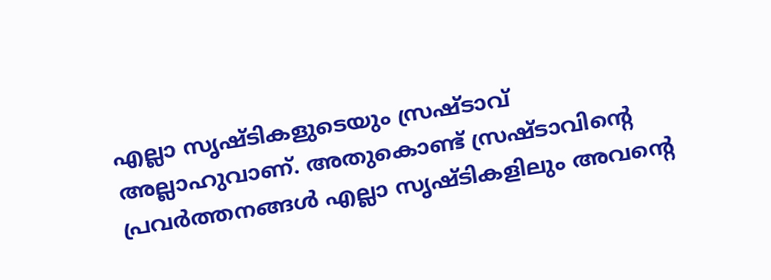എല്ലാ സൃഷ്ടികളുടെയും സ്രഷ്ടാവ് അല്ലാഹുവാണ്. അതുകൊണ്ട് സ്രഷ്ടാവിന്റെ പ്രവര്‍ത്തനങ്ങള്‍ എല്ലാ സൃഷ്ടികളിലും അവന്റെ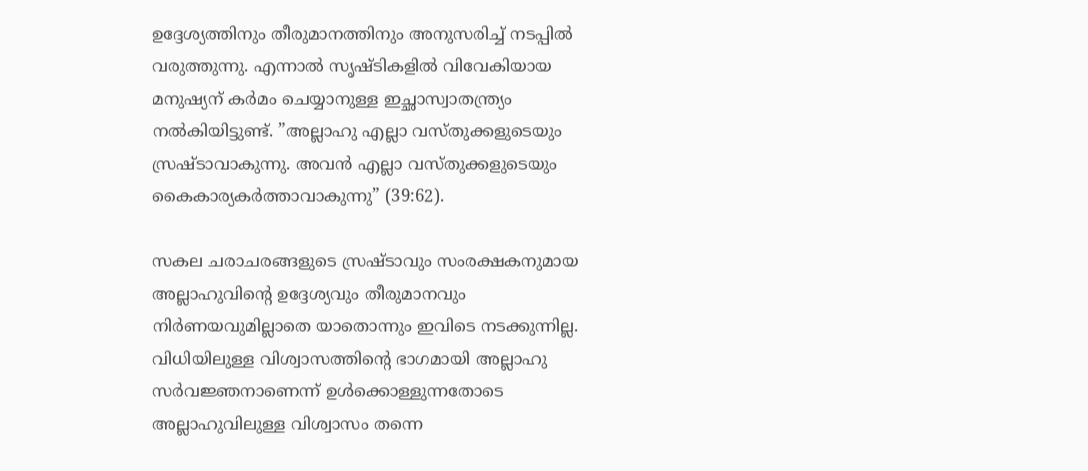ഉദ്ദേശ്യത്തിനും തീരുമാനത്തിനും അനുസരിച്ച് നടപ്പില്‍ വരുത്തുന്നു. എന്നാല്‍ സൃഷ്ടികളില്‍ വിവേകിയായ മനുഷ്യന് കര്‍മം ചെയ്യാനുള്ള ഇച്ഛാസ്വാതന്ത്ര്യം നല്‍കിയിട്ടുണ്ട്. ”അല്ലാഹു എല്ലാ വസ്തുക്കളുടെയും സ്രഷ്ടാവാകുന്നു. അവന്‍ എല്ലാ വസ്തുക്കളുടെയും കൈകാര്യകര്‍ത്താവാകുന്നു” (39:62).

സകല ചരാചരങ്ങളുടെ സ്രഷ്ടാവും സംരക്ഷകനുമായ അല്ലാഹുവിന്റെ ഉദ്ദേശ്യവും തീരുമാനവും നിര്‍ണയവുമില്ലാതെ യാതൊന്നും ഇവിടെ നടക്കുന്നില്ല. വിധിയിലുള്ള വിശ്വാസത്തിന്റെ ഭാഗമായി അല്ലാഹു സര്‍വജ്ഞനാണെന്ന് ഉള്‍ക്കൊള്ളുന്നതോടെ അല്ലാഹുവിലുള്ള വിശ്വാസം തന്നെ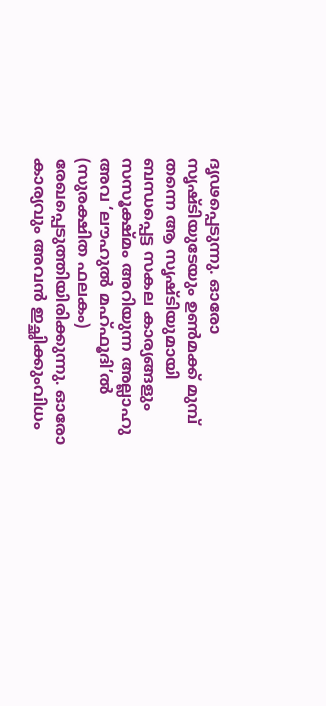ദൃഢപ്പെടുന്നു. ഓരോ സൃഷ്ടിയുടേയും ഉണ്‍മക്ക് മുമ്പ് തന്നെ ആ സൃഷ്ടിയുമായി ബന്ധപ്പെട്ട സകല കാര്യങ്ങളും സസൂക്ഷ്മം അറിയുന്ന അല്ലാഹു അവ ‘ലൗഹുല്‍ മഹ്ഫൂദി’ല്‍ (സുരക്ഷിത ഫലകം) രേഖപ്പെടുത്തിയിരിക്കുന്നു. ഓരോ കാര്യവും അവന്‍ ഇച്ഛിക്കുംവിധം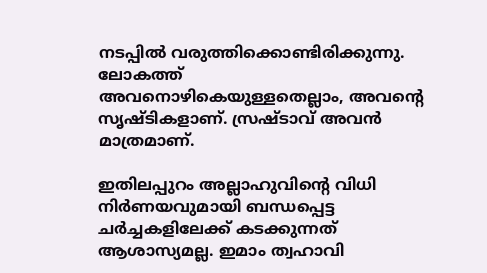നടപ്പില്‍ വരുത്തിക്കൊണ്ടിരിക്കുന്നു. ലോകത്ത് അവനൊഴികെയുള്ളതെല്ലാം, അവന്റെ സൃഷ്ടികളാണ്. സ്രഷ്ടാവ് അവന്‍ മാത്രമാണ്.

ഇതിലപ്പുറം അല്ലാഹുവിന്റെ വിധി നിര്‍ണയവുമായി ബന്ധപ്പെട്ട ചര്‍ച്ചകളിലേക്ക് കടക്കുന്നത് ആശാസ്യമല്ല. ഇമാം ത്വഹാവി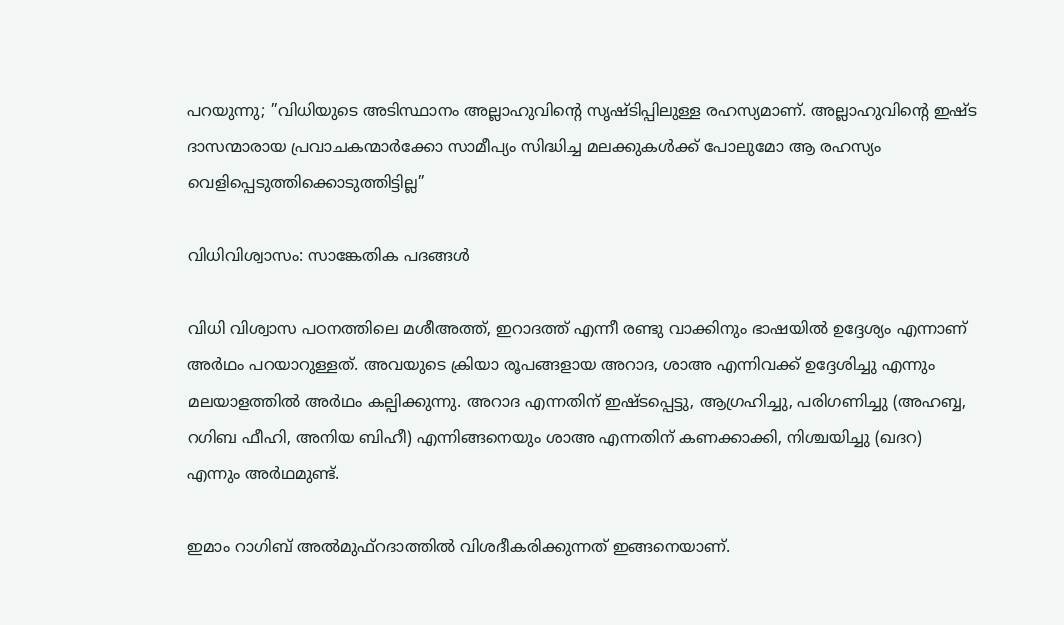പറയുന്നു; ”വിധിയുടെ അടിസ്ഥാനം അല്ലാഹുവിന്റെ സൃഷ്ടിപ്പിലുള്ള രഹസ്യമാണ്. അല്ലാഹുവിന്റെ ഇഷ്ട ദാസന്മാരായ പ്രവാചകന്മാര്‍ക്കോ സാമീപ്യം സിദ്ധിച്ച മലക്കുകള്‍ക്ക് പോലുമോ ആ രഹസ്യം വെളിപ്പെടുത്തിക്കൊടുത്തിട്ടില്ല”

വിധിവിശ്വാസം: സാങ്കേതിക പദങ്ങള്‍

വിധി വിശ്വാസ പഠനത്തിലെ മശീഅത്ത്, ഇറാദത്ത് എന്നീ രണ്ടു വാക്കിനും ഭാഷയില്‍ ഉദ്ദേശ്യം എന്നാണ് അര്‍ഥം പറയാറുള്ളത്. അവയുടെ ക്രിയാ രൂപങ്ങളായ അറാദ, ശാഅ എന്നിവക്ക് ഉദ്ദേശിച്ചു എന്നും മലയാളത്തില്‍ അര്‍ഥം കല്പിക്കുന്നു. അറാദ എന്നതിന് ഇഷ്ടപ്പെട്ടു, ആഗ്രഹിച്ചു, പരിഗണിച്ചു (അഹബ്ബ, റഗിബ ഫീഹി, അനിയ ബിഹീ) എന്നിങ്ങനെയും ശാഅ എന്നതിന് കണക്കാക്കി, നിശ്ചയിച്ചു (ഖദറ) എന്നും അര്‍ഥമുണ്ട്.

ഇമാം റാഗിബ് അല്‍മുഫ്‌റദാത്തില്‍ വിശദീകരിക്കുന്നത് ഇങ്ങനെയാണ്.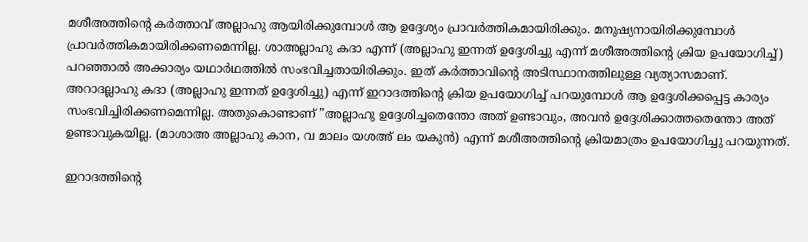മശീഅത്തിന്റെ കര്‍ത്താവ് അല്ലാഹു ആയിരിക്കുമ്പോള്‍ ആ ഉദ്ദേശ്യം പ്രാവര്‍ത്തികമായിരിക്കും. മനുഷ്യനായിരിക്കുമ്പോള്‍ പ്രാവര്‍ത്തികമായിരിക്കണമെന്നില്ല. ശാഅല്ലാഹു കദാ എന്ന് (അല്ലാഹു ഇന്നത് ഉദ്ദേശിച്ചു എന്ന് മശീഅത്തിന്റെ ക്രിയ ഉപയോഗിച്ച്) പറഞ്ഞാല്‍ അക്കാര്യം യഥാര്‍ഥത്തില്‍ സംഭവിച്ചതായിരിക്കും. ഇത് കര്‍ത്താവിന്റെ അടിസ്ഥാനത്തിലുള്ള വ്യത്യാസമാണ്. അറാദല്ലാഹു കദാ (അല്ലാഹു ഇന്നത് ഉദ്ദേശിച്ചു) എന്ന് ഇറാദത്തിന്റെ ക്രിയ ഉപയോഗിച്ച് പറയുമ്പോള്‍ ആ ഉദ്ദേശിക്കപ്പെട്ട കാര്യം സംഭവിച്ചിരിക്കണമെന്നില്ല. അതുകൊണ്ടാണ് ”അല്ലാഹു ഉദ്ദേശിച്ചതെന്തോ അത് ഉണ്ടാവും, അവന്‍ ഉദ്ദേശിക്കാത്തതെന്തോ അത് ഉണ്ടാവുകയില്ല. (മാശാഅ അല്ലാഹു കാന, വ മാലം യശഅ് ലം യകുന്‍) എന്ന് മശീഅത്തിന്റെ ക്രിയമാത്രം ഉപയോഗിച്ചു പറയുന്നത്.

ഇറാദത്തിന്റെ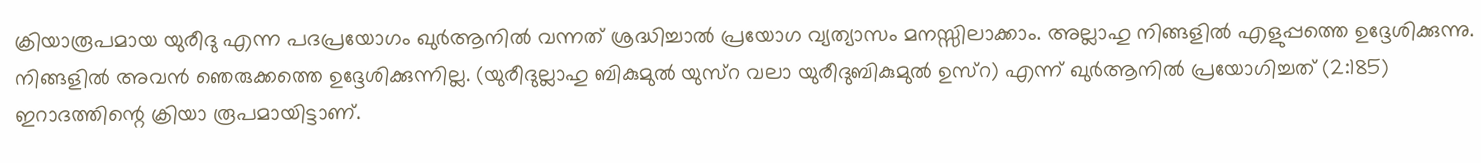ക്രിയാരൂപമായ യുരീദു എന്ന പദപ്രയോഗം ഖുര്‍ആനില്‍ വന്നത് ശ്രദ്ധിച്ചാല്‍ പ്രയോഗ വ്യത്യാസം മനസ്സിലാക്കാം. അല്ലാഹു നിങ്ങളില്‍ എളുപ്പത്തെ ഉദ്ദേശിക്കുന്നു. നിങ്ങളില്‍ അവന്‍ ഞെരുക്കത്തെ ഉദ്ദേശിക്കുന്നില്ല. (യുരീദുല്ലാഹു ബികുമുല്‍ യുസ്‌റ വലാ യുരീദുബികുമുല്‍ ഉസ്‌റ) എന്ന് ഖുര്‍ആനില്‍ പ്രയോഗിച്ചത് (2:185) ഇറാദത്തിന്റെ ക്രിയാ രൂപമായിട്ടാണ്.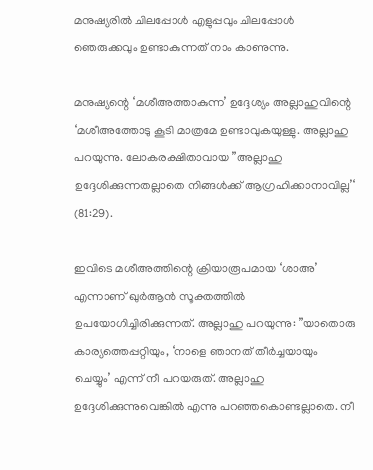മനുഷ്യരില്‍ ചിലപ്പോള്‍ എളുപ്പവും ചിലപ്പോള്‍ ഞെരുക്കവും ഉണ്ടാകുന്നത് നാം കാണുന്നു.

മനുഷ്യന്റെ ‘മശീഅത്താകുന്ന’ ഉദ്ദേശ്യം അല്ലാഹുവിന്റെ ‘മശീഅത്തോടു കൂടി മാത്രമേ ഉണ്ടാവുകയുള്ളു. അല്ലാഹു പറയുന്നു. ലോകരക്ഷിതാവായ ”അല്ലാഹു ഉദ്ദേശിക്കുന്നതല്ലാതെ നിങ്ങള്‍ക്ക് ആഗ്രഹിക്കാനാവില്ല’‘ (81:29).

ഇവിടെ മശീഅത്തിന്റെ ക്രിയാരൂപമായ ‘ശാഅ’ എന്നാണ് ഖുര്‍ആന്‍ സൂക്തത്തില്‍ ഉപയോഗിച്ചിരിക്കുന്നത്. അല്ലാഹു പറയുന്നു: ”യാതൊരു കാര്യത്തെപ്പറ്റിയും, ‘നാളെ ഞാനത് തീര്‍ച്ചയായും ചെയ്യും’ എന്ന് നീ പറയരുത്. അല്ലാഹു ഉദ്ദേശിക്കുന്നുവെങ്കില്‍ എന്നു പറഞ്ഞകൊണ്ടല്ലാതെ. നീ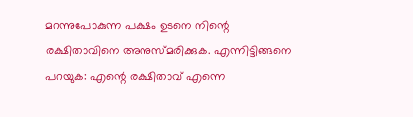മറന്നുപോകുന്ന പക്ഷം ഉടനെ നിന്റെ രക്ഷിതാവിനെ അനുസ്മരിക്കുക. എന്നിട്ടിങ്ങനെ പറയുക: എന്റെ രക്ഷിതാവ് എന്നെ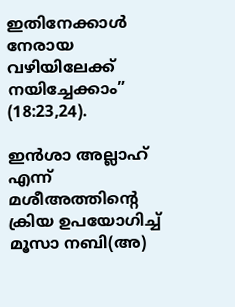ഇതിനേക്കാള്‍ നേരായ വഴിയിലേക്ക് നയിച്ചേക്കാം” (18:23,24).

ഇന്‍ശാ അല്ലാഹ് എന്ന് മശീഅത്തിന്റെ ക്രിയ ഉപയോഗിച്ച് മൂസാ നബി(അ)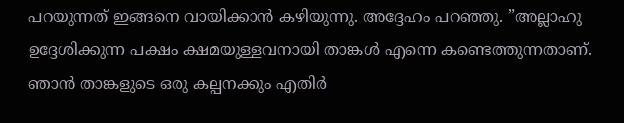പറയുന്നത് ഇങ്ങനെ വായിക്കാന്‍ കഴിയുന്നു. അദ്ദേഹം പറഞ്ഞു. ”അല്ലാഹു ഉദ്ദേശിക്കുന്ന പക്ഷം ക്ഷമയുള്ളവനായി താങ്കള്‍ എന്നെ കണ്ടെത്തുന്നതാണ്. ഞാന്‍ താങ്കളുടെ ഒരു കല്പനക്കും എതിര്‍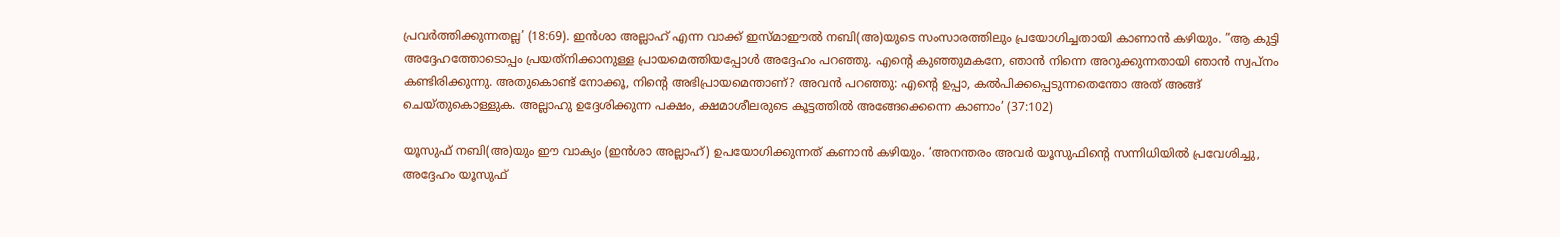പ്രവര്‍ത്തിക്കുന്നതല്ല’ (18:69). ഇന്‍ശാ അല്ലാഹ് എന്ന വാക്ക് ഇസ്മാഈല്‍ നബി(അ)യുടെ സംസാരത്തിലും പ്രയോഗിച്ചതായി കാണാന്‍ കഴിയും. ”ആ കുട്ടി അദ്ദേഹത്തോടൊപ്പം പ്രയത്‌നിക്കാനുള്ള പ്രായമെത്തിയപ്പോള്‍ അദ്ദേഹം പറഞ്ഞു. എന്റെ കുഞ്ഞുമകനേ, ഞാന്‍ നിന്നെ അറുക്കുന്നതായി ഞാന്‍ സ്വപ്നം കണ്ടിരിക്കുന്നു. അതുകൊണ്ട് നോക്കൂ, നിന്റെ അഭിപ്രായമെന്താണ്? അവന്‍ പറഞ്ഞു: എന്റെ ഉപ്പാ, കല്‍പിക്കപ്പെടുന്നതെന്തോ അത് അങ്ങ് ചെയ്തുകൊള്ളുക. അല്ലാഹു ഉദ്ദേശിക്കുന്ന പക്ഷം, ക്ഷമാശീലരുടെ കൂട്ടത്തില്‍ അങ്ങേക്കെന്നെ കാണാം’ (37:102)

യൂസുഫ് നബി(അ)യും ഈ വാക്യം (ഇന്‍ശാ അല്ലാഹ്) ഉപയോഗിക്കുന്നത് കണാന്‍ കഴിയും. ‘അനന്തരം അവര്‍ യൂസുഫിന്റെ സന്നിധിയില്‍ പ്രവേശിച്ചു, അദ്ദേഹം യൂസുഫ്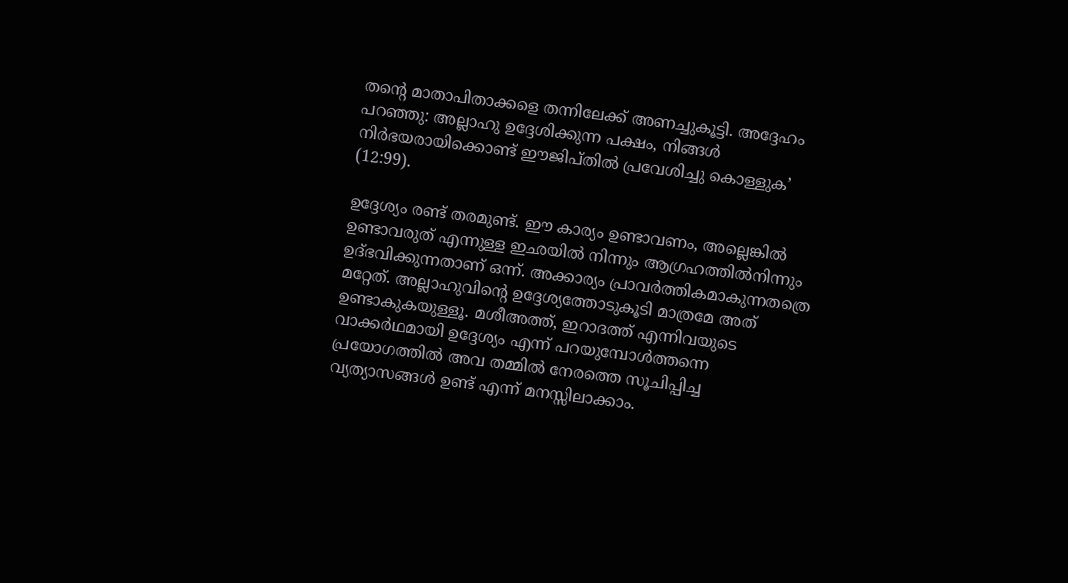തന്റെ മാതാപിതാക്കളെ തന്നിലേക്ക് അണച്ചുകൂട്ടി. അദ്ദേഹം പറഞ്ഞു: അല്ലാഹു ഉദ്ദേശിക്കുന്ന പക്ഷം, നിങ്ങള്‍ നിര്‍ഭയരായിക്കൊണ്ട് ഈജിപ്തില്‍ പ്രവേശിച്ചു കൊള്ളുക’ (12:99).

ഉദ്ദേശ്യം രണ്ട് തരമുണ്ട്. ഈ കാര്യം ഉണ്ടാവണം, അല്ലെങ്കില്‍ ഉണ്ടാവരുത് എന്നുള്ള ഇഛയില്‍ നിന്നും ആഗ്രഹത്തില്‍നിന്നും ഉദ്ഭവിക്കുന്നതാണ് ഒന്ന്. അക്കാര്യം പ്രാവര്‍ത്തികമാകുന്നതത്രെ മറ്റേത്. അല്ലാഹുവിന്റെ ഉദ്ദേശ്യത്തോടുകൂടി മാത്രമേ അത് ഉണ്ടാകുകയുള്ളൂ. മശീഅത്ത്, ഇറാദത്ത് എന്നിവയുടെ വാക്കര്‍ഥമായി ഉദ്ദേശ്യം എന്ന് പറയുമ്പോള്‍ത്തന്നെ പ്രയോഗത്തില്‍ അവ തമ്മില്‍ നേരത്തെ സൂചിപ്പിച്ച വ്യത്യാസങ്ങള്‍ ഉണ്ട് എന്ന് മനസ്സിലാക്കാം.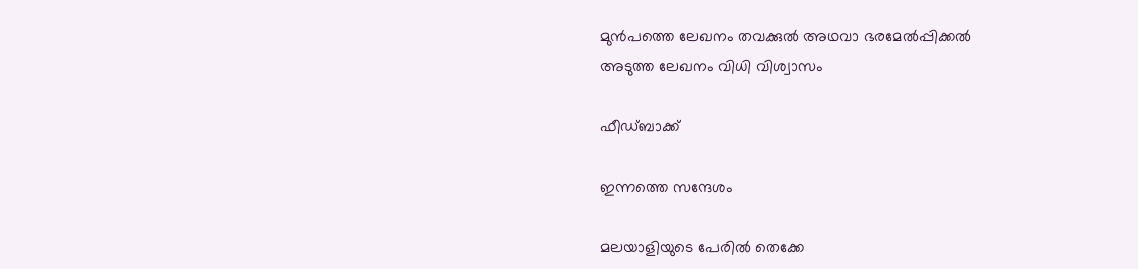മുൻപത്തെ ലേഖനം തവക്കുല്‍ അഥവാ ഭരമേല്‍പ്പിക്കല്‍
അടുത്ത ലേഖനം വിധി വിശ്വാസം

ഫീഡ്ബാക്ക്

ഇന്നത്തെ സന്ദേശം

മലയാളിയുടെ പേരിൽ തെക്കേ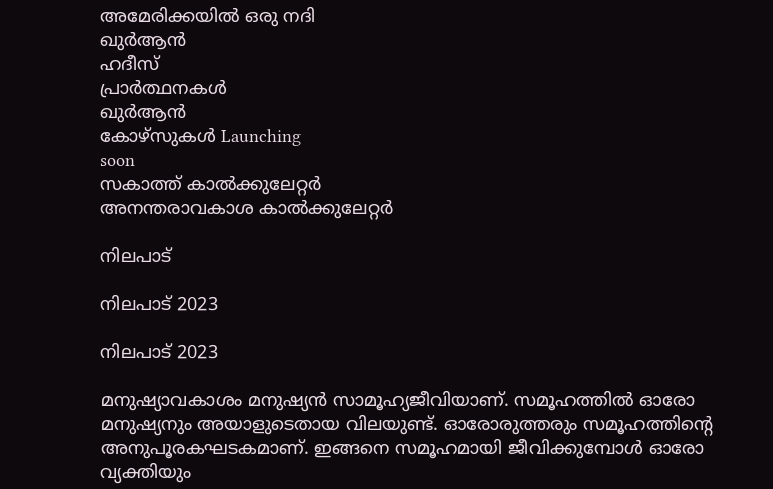അമേരിക്കയിൽ ഒരു നദി
ഖുർആൻ
ഹദീസ്
പ്രാർത്ഥനകൾ
ഖുർആൻ
കോഴ്സുകൾ Launching
soon
സകാത്ത് കാൽക്കുലേറ്റർ
അനന്തരാവകാശ കാൽക്കുലേറ്റർ

നിലപാട്

നിലപാട് 2023

നിലപാട് 2023

മനുഷ്യാവകാശം മനുഷ്യന്‍ സാമൂഹ്യജീവിയാണ്. സമൂഹത്തില്‍ ഓരോ മനുഷ്യനും അയാളുടെതായ വിലയുണ്ട്. ഓരോരുത്തരും സമൂഹത്തിന്റെ അനുപൂരകഘടകമാണ്. ഇങ്ങനെ സമൂഹമായി ജീവിക്കുമ്പോള്‍ ഓരോ വ്യക്തിയും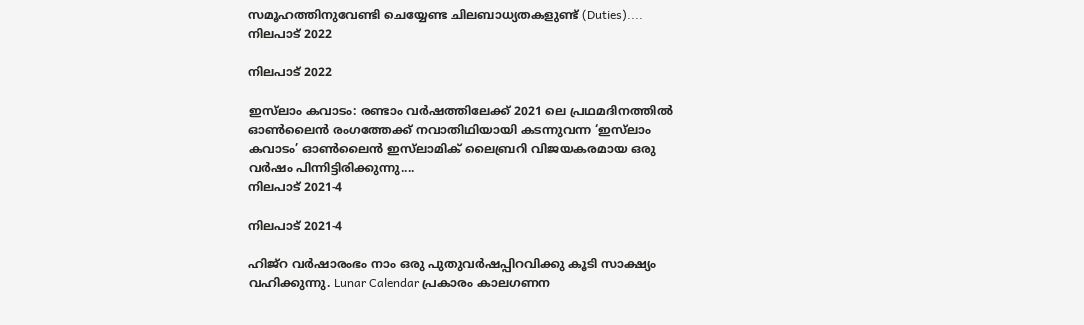സമൂഹത്തിനുവേണ്ടി ചെയ്യേണ്ട ചിലബാധ്യതകളുണ്ട് (Duties)....
നിലപാട് 2022

നിലപാട് 2022

ഇസ്‌ലാം കവാടം: രണ്ടാം വര്‍ഷത്തിലേക്ക് 2021 ലെ പ്രഥമദിനത്തില്‍ ഓണ്‍ലൈന്‍ രംഗത്തേക്ക് നവാതിഥിയായി കടന്നുവന്ന ‘ഇസ്‌ലാം കവാടം’ ഓണ്‍ലൈന്‍ ഇസ്‌ലാമിക് ലൈബ്രറി വിജയകരമായ ഒരു വര്‍ഷം പിന്നിട്ടിരിക്കുന്നു....
നിലപാട് 2021-4

നിലപാട് 2021-4

ഹിജ്‌റ വര്‍ഷാരംഭം നാം ഒരു പുതുവര്‍ഷപ്പിറവിക്കു കൂടി സാക്ഷ്യം വഹിക്കുന്നു. Lunar Calendar പ്രകാരം കാലഗണന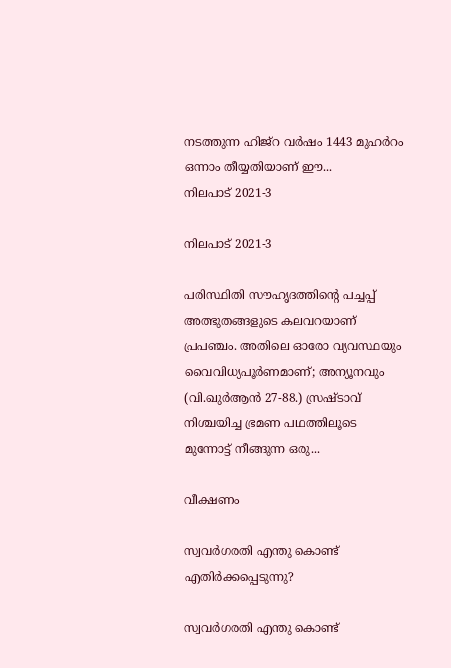നടത്തുന്ന ഹിജ്‌റ വര്‍ഷം 1443 മുഹര്‍റം ഒന്നാം തീയ്യതിയാണ് ഈ...
നിലപാട് 2021-3

നിലപാട് 2021-3

പരിസ്ഥിതി സൗഹൃദത്തിന്റെ പച്ചപ്പ് അത്ഭുതങ്ങളുടെ കലവറയാണ് പ്രപഞ്ചം. അതിലെ ഓരോ വ്യവസ്ഥയും വൈവിധ്യപൂര്‍ണമാണ്; അന്യൂനവും (വി.ഖുര്‍ആന്‍ 27-88.) സ്രഷ്ടാവ് നിശ്ചയിച്ച ഭ്രമണ പഥത്തിലൂടെ മുന്നോട്ട് നീങ്ങുന്ന ഒരു...

വീക്ഷണം

സ്വവര്‍ഗരതി എന്തു കൊണ്ട് എതിര്‍ക്കപ്പെടുന്നു?

സ്വവര്‍ഗരതി എന്തു കൊണ്ട്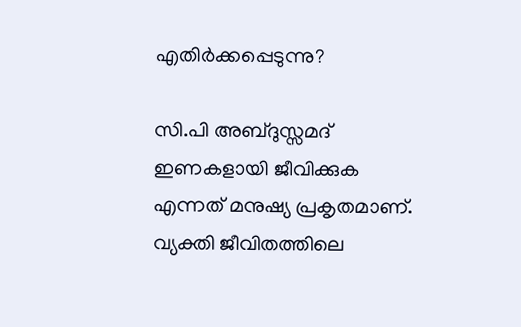എതിര്‍ക്കപ്പെടുന്നു?

സി.പി അബ്ദുസ്സമദ് ഇണകളായി ജീവിക്കുക എന്നത് മനുഷ്യ പ്രകൃതമാണ്. വ്യക്തി ജീവിതത്തിലെ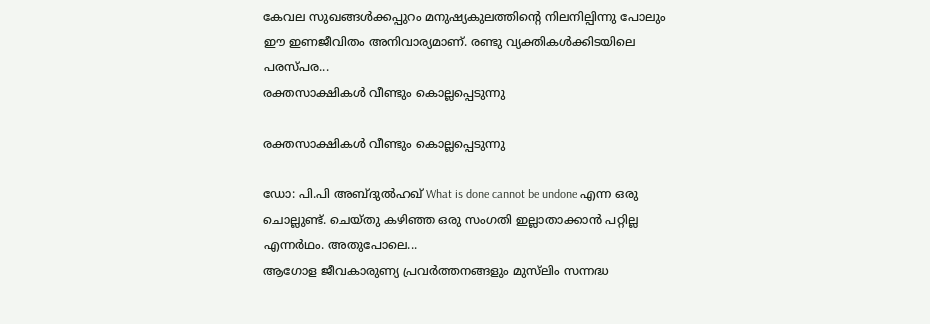കേവല സുഖങ്ങള്‍ക്കപ്പുറം മനുഷ്യകുലത്തിന്റെ നിലനില്പിന്നു പോലും ഈ ഇണജീവിതം അനിവാര്യമാണ്. രണ്ടു വ്യക്തികള്‍ക്കിടയിലെ പരസ്പര...
രക്തസാക്ഷികള്‍ വീണ്ടും കൊല്ലപ്പെടുന്നു

രക്തസാക്ഷികള്‍ വീണ്ടും കൊല്ലപ്പെടുന്നു

ഡോ: പി.പി അബ്ദുല്‍ഹഖ് What is done cannot be undone എന്ന ഒരു ചൊല്ലുണ്ട്. ചെയ്തു കഴിഞ്ഞ ഒരു സംഗതി ഇല്ലാതാക്കാന്‍ പറ്റില്ല എന്നര്‍ഥം. അതുപോലെ...
ആഗോള ജീവകാരുണ്യ പ്രവര്‍ത്തനങ്ങളും മുസ്‌ലിം സന്നദ്ധ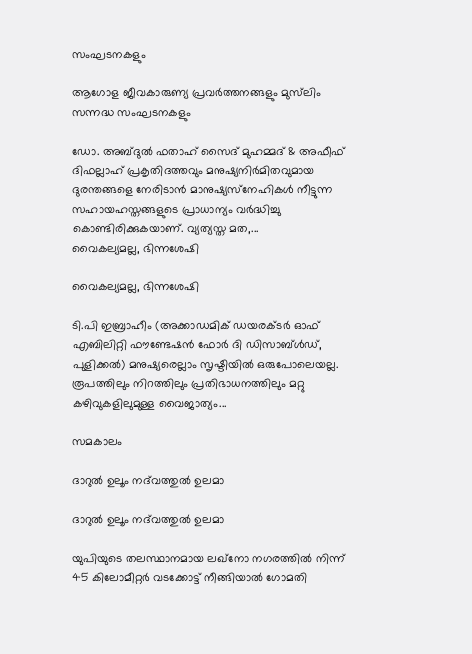സംഘടനകളും

ആഗോള ജീവകാരുണ്യ പ്രവര്‍ത്തനങ്ങളും മുസ്‌ലിം സന്നദ്ധ സംഘടനകളും

ഡോ. അബ്ദുല്‍ ഫതാഹ് സൈദ് മുഹമ്മദ് & അഫീഫ് ദിഫല്ലാഹ് പ്രകൃതിദത്തവും മനുഷ്യനിര്‍മിതവുമായ ദുരന്തങ്ങളെ നേരിടാന്‍ മാനുഷ്യസ്‌നേഹികള്‍ നീട്ടുന്ന സഹായഹസ്തങ്ങളുടെ പ്രാധാന്യം വര്‍ദ്ധിച്ചു കൊണ്ടിരിക്കുകയാണ്. വ്യത്യസ്ത മത,...
വൈകല്യമല്ല, ഭിന്നശേഷി

വൈകല്യമല്ല, ഭിന്നശേഷി

ടി.പി ഇബ്രാഹീം (അക്കാഡമിക് ഡയരക്ടര്‍ ഓഫ് എബിലിറ്റി ഫൗണ്ടേഷന്‍ ഫോര്‍ ദി ഡിസാബ്ള്‍ഡ്, പുളിക്കല്‍) മനുഷ്യരെല്ലാം സൃഷ്ടിയില്‍ ഒരുപോലെയല്ല. രൂപത്തിലും നിറത്തിലും പ്രതിഭാധനത്തിലും മറ്റു കഴിവുകളിലുമുള്ള വൈജാത്യം...

സമകാലം

ദാറുല്‍ ഉലൂം നദ്‌വത്തുല്‍ ഉലമാ

ദാറുല്‍ ഉലൂം നദ്‌വത്തുല്‍ ഉലമാ

യുപിയുടെ തലസ്ഥാനമായ ലഖ്‌നോ നഗരത്തില്‍ നിന്ന് 45 കിലോമീറ്റര്‍ വടക്കോട്ട് നീങ്ങിയാല്‍ ഗോമതി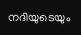നദിയുടെയും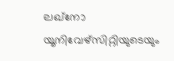ലഖ്‌നോ യൂനിവേഴ്‌സിറ്റിയുടെയും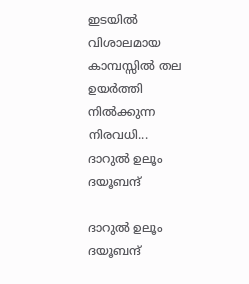ഇടയില്‍ വിശാലമായ കാമ്പസ്സില്‍ തല ഉയര്‍ത്തി നില്‍ക്കുന്ന നിരവധി...
ദാറുല്‍ ഉലൂം ദയൂബന്ദ്

ദാറുല്‍ ഉലൂം ദയൂബന്ദ്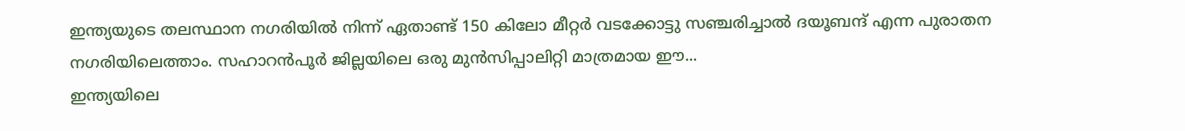ഇന്ത്യയുടെ തലസ്ഥാന നഗരിയില്‍ നിന്ന് ഏതാണ്ട് 150 കിലോ മീറ്റര്‍ വടക്കോട്ടു സഞ്ചരിച്ചാല്‍ ദയൂബന്ദ് എന്ന പുരാതന നഗരിയിലെത്താം. സഹാറന്‍പൂര്‍ ജില്ലയിലെ ഒരു മുന്‍സിപ്പാലിറ്റി മാത്രമായ ഈ...
ഇന്ത്യയിലെ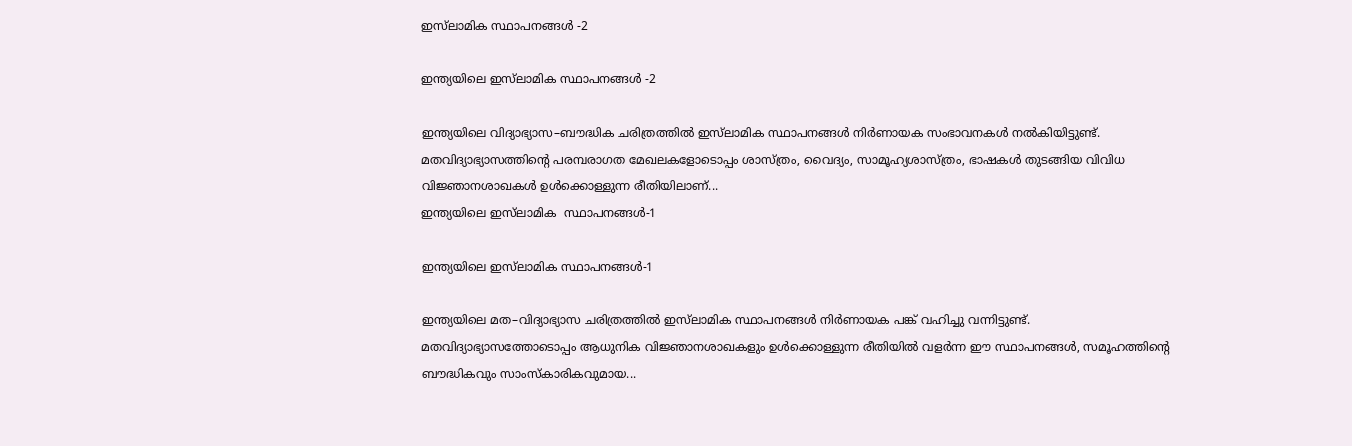ഇസ്‌ലാമിക സ്ഥാപനങ്ങള്‍ -2

ഇന്ത്യയിലെ ഇസ്‌ലാമിക സ്ഥാപനങ്ങള്‍ -2

ഇന്ത്യയിലെ വിദ്യാഭ്യാസ–ബൗദ്ധിക ചരിത്രത്തില്‍ ഇസ്‌ലാമിക സ്ഥാപനങ്ങള്‍ നിര്‍ണായക സംഭാവനകള്‍ നല്‍കിയിട്ടുണ്ട്. മതവിദ്യാഭ്യാസത്തിന്റെ പരമ്പരാഗത മേഖലകളോടൊപ്പം ശാസ്ത്രം, വൈദ്യം, സാമൂഹ്യശാസ്ത്രം, ഭാഷകള്‍ തുടങ്ങിയ വിവിധ വിജ്ഞാനശാഖകള്‍ ഉള്‍ക്കൊള്ളുന്ന രീതിയിലാണ്...
ഇന്ത്യയിലെ ഇസ്‌ലാമിക  സ്ഥാപനങ്ങള്‍-1

ഇന്ത്യയിലെ ഇസ്‌ലാമിക സ്ഥാപനങ്ങള്‍-1

ഇന്ത്യയിലെ മത–വിദ്യാഭ്യാസ ചരിത്രത്തില്‍ ഇസ്‌ലാമിക സ്ഥാപനങ്ങള്‍ നിര്‍ണായക പങ്ക് വഹിച്ചു വന്നിട്ടുണ്ട്. മതവിദ്യാഭ്യാസത്തോടൊപ്പം ആധുനിക വിജ്ഞാനശാഖകളും ഉള്‍ക്കൊള്ളുന്ന രീതിയില്‍ വളര്‍ന്ന ഈ സ്ഥാപനങ്ങള്‍, സമൂഹത്തിന്റെ ബൗദ്ധികവും സാംസ്‌കാരികവുമായ...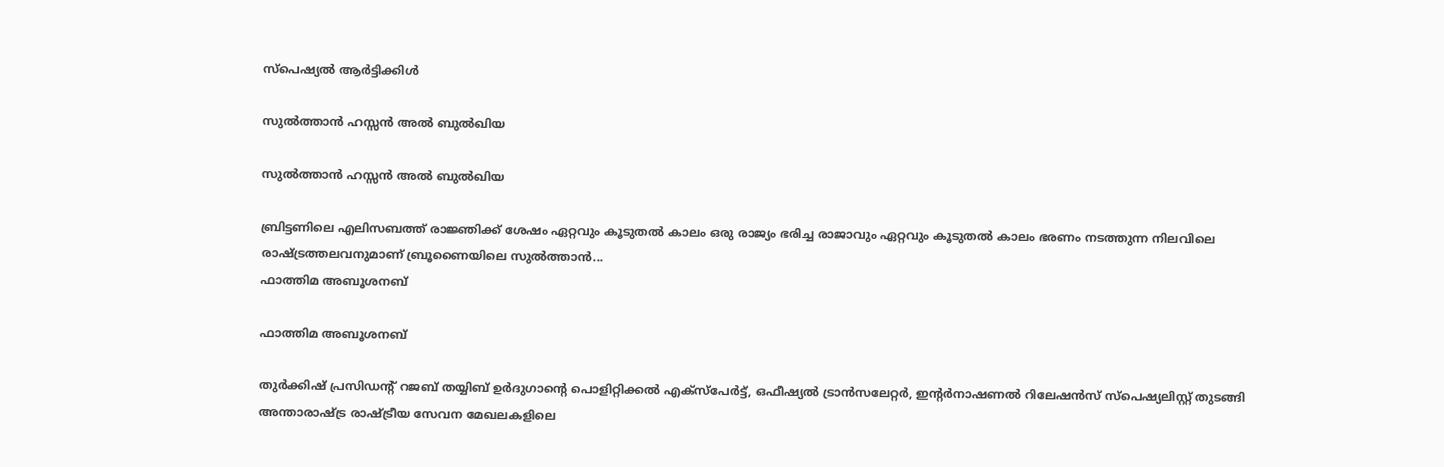സ്പെഷ്യൽ ആർട്ടിക്കിൾ

സുല്‍ത്താന്‍ ഹസ്സന്‍ അല്‍ ബുല്‍ഖിയ

സുല്‍ത്താന്‍ ഹസ്സന്‍ അല്‍ ബുല്‍ഖിയ

ബ്രിട്ടണിലെ എലിസബത്ത് രാജ്ഞിക്ക് ശേഷം ഏറ്റവും കൂടുതല്‍ കാലം ഒരു രാജ്യം ഭരിച്ച രാജാവും ഏറ്റവും കൂടുതല്‍ കാലം ഭരണം നടത്തുന്ന നിലവിലെ രാഷ്ട്രത്തലവനുമാണ് ബ്രൂണൈയിലെ സുല്‍ത്താന്‍...
ഫാത്തിമ അബൂശനബ്

ഫാത്തിമ അബൂശനബ്

തുര്‍ക്കിഷ് പ്രസിഡന്റ് റജബ് തയ്യിബ് ഉര്‍ദുഗാന്റെ പൊളിറ്റിക്കല്‍ എക്‌സ്‌പേര്‍ട്ട്, ഒഫീഷ്യല്‍ ട്രാന്‍സലേറ്റര്‍, ഇന്റര്‍നാഷണല്‍ റിലേഷന്‍സ് സ്‌പെഷ്യലിസ്റ്റ് തുടങ്ങി അന്താരാഷ്ട്ര രാഷ്ട്രീയ സേവന മേഖലകളിലെ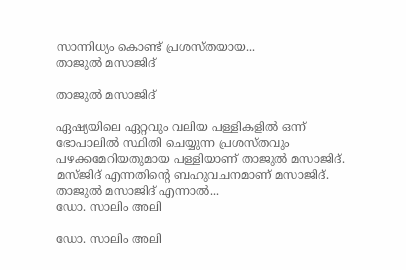സാന്നിധ്യം കൊണ്ട് പ്രശസ്തയായ...
താജുല്‍ മസാജിദ്

താജുല്‍ മസാജിദ്

ഏഷ്യയിലെ ഏറ്റവും വലിയ പള്ളികളില്‍ ഒന്ന് ഭോപാലില്‍ സ്ഥിതി ചെയ്യുന്ന പ്രശസ്തവും പഴക്കമേറിയതുമായ പള്ളിയാണ് താജുല്‍ മസാജിദ്. മസ്ജിദ് എന്നതിന്റെ ബഹുവചനമാണ് മസാജിദ്. താജുല്‍ മസാജിദ് എന്നാല്‍...
ഡോ. സാലിം അലി

ഡോ. സാലിം അലി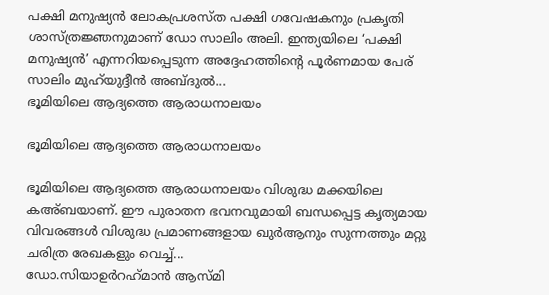പക്ഷി മനുഷ്യന്‍ ലോകപ്രശസ്ത പക്ഷി ഗവേഷകനും പ്രകൃതി ശാസ്ത്രജ്ഞനുമാണ് ഡോ സാലിം അലി. ഇന്ത്യയിലെ ‘പക്ഷി മനുഷ്യന്‍’ എന്നറിയപ്പെടുന്ന അദ്ദേഹത്തിന്റെ പൂര്‍ണമായ പേര് സാലിം മുഹ്‌യുദ്ദീന്‍ അബ്ദുല്‍...
ഭൂമിയിലെ ആദ്യത്തെ ആരാധനാലയം

ഭൂമിയിലെ ആദ്യത്തെ ആരാധനാലയം

ഭൂമിയിലെ ആദ്യത്തെ ആരാധനാലയം വിശുദ്ധ മക്കയിലെ കഅ്ബയാണ്. ഈ പുരാതന ഭവനവുമായി ബന്ധപ്പെട്ട കൃത്യമായ വിവരങ്ങള്‍ വിശുദ്ധ പ്രമാണങ്ങളായ ഖുര്‍ആനും സുന്നത്തും മറ്റു ചരിത്ര രേഖകളും വെച്ച്...
ഡോ.സിയാഉര്‍റഹ്‌മാന്‍ ആസ്മി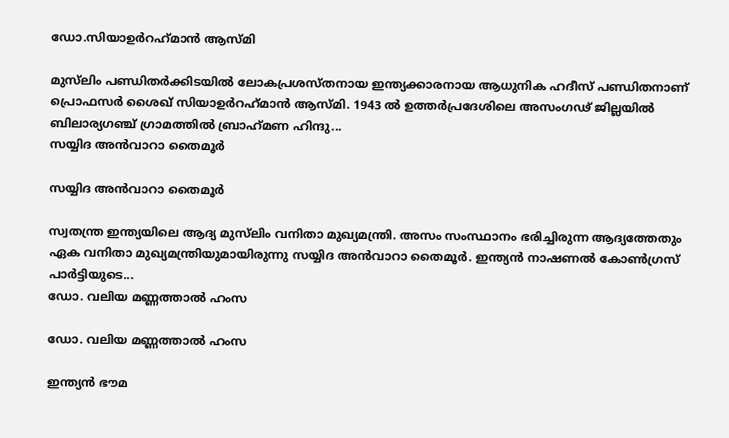ഡോ.സിയാഉര്‍റഹ്‌മാന്‍ ആസ്മി

മുസ്‌ലിം പണ്ഡിതര്‍ക്കിടയില്‍ ലോകപ്രശസ്തനായ ഇന്ത്യക്കാരനായ ആധുനിക ഹദീസ് പണ്ഡിതനാണ് പ്രൊഫസര്‍ ശൈഖ് സിയാഉര്‍റഹ്‌മാന്‍ ആസ്മി. 1943 ല്‍ ഉത്തര്‍പ്രദേശിലെ അസംഗഢ് ജില്ലയില്‍ ബിലാര്യഗഞ്ച് ഗ്രാമത്തില്‍ ബ്രാഹ്‌മണ ഹിന്ദു...
സയ്യിദ അന്‍വാറാ തൈമൂര്‍

സയ്യിദ അന്‍വാറാ തൈമൂര്‍

സ്വതന്ത്ര ഇന്ത്യയിലെ ആദ്യ മുസ്‌ലിം വനിതാ മുഖ്യമന്ത്രി. അസം സംസ്ഥാനം ഭരിച്ചിരുന്ന ആദ്യത്തേതും ഏക വനിതാ മുഖ്യമന്ത്രിയുമായിരുന്നു സയ്യിദ അന്‍വാറാ തൈമൂര്‍. ഇന്ത്യന്‍ നാഷണല്‍ കോണ്‍ഗ്രസ് പാര്‍ട്ടിയുടെ...
ഡോ. വലിയ മണ്ണത്താല്‍ ഹംസ

ഡോ. വലിയ മണ്ണത്താല്‍ ഹംസ

ഇന്ത്യന്‍ ഭൗമ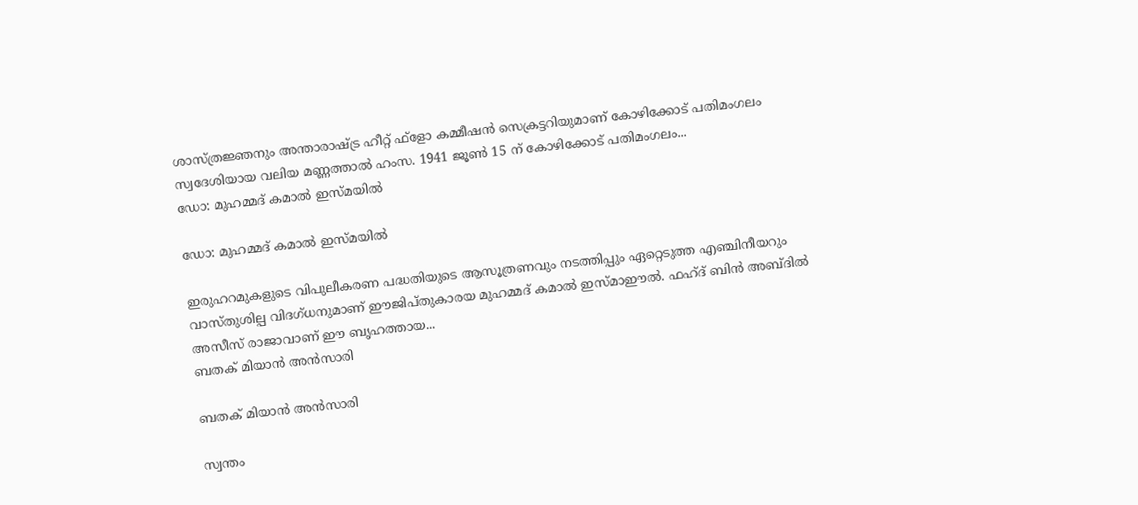ശാസ്ത്രജ്ഞനും അന്താരാഷ്ട്ര ഹീറ്റ് ഫ്‌ളോ കമ്മീഷന്‍ സെക്രട്ടറിയുമാണ് കോഴിക്കോട് പതിമംഗലം സ്വദേശിയായ വലിയ മണ്ണത്താല്‍ ഹംസ. 1941 ജൂണ്‍ 15 ന് കോഴിക്കോട് പതിമംഗലം...
ഡോ: മുഹമ്മദ് കമാല്‍ ഇസ്മയില്‍

ഡോ: മുഹമ്മദ് കമാല്‍ ഇസ്മയില്‍

ഇരുഹറമുകളുടെ വിപുലീകരണ പദ്ധതിയുടെ ആസൂത്രണവും നടത്തിപ്പും ഏറ്റെടുത്ത എഞ്ചിനീയറും വാസ്തുശില്പ വിദഗ്ധനുമാണ് ഈജിപ്തുകാരയ മുഹമ്മദ് കമാല്‍ ഇസ്മാഈല്‍. ഫഹ്ദ് ബിന്‍ അബ്ദില്‍ അസീസ് രാജാവാണ് ഈ ബൃഹത്തായ...
ബതക് മിയാന്‍ അന്‍സാരി

ബതക് മിയാന്‍ അന്‍സാരി

സ്വന്തം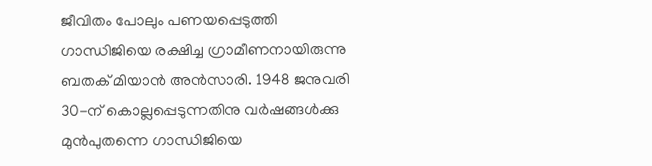ജീവിതം പോലും പണയപ്പെടുത്തി ഗാന്ധിജിയെ രക്ഷിച്ച ഗ്രാമീണനായിരുന്നു ബതക് മിയാന്‍ അന്‍സാരി. 1948 ജനുവരി 30-ന് കൊല്ലപ്പെടുന്നതിനു വര്‍ഷങ്ങള്‍ക്കു മുന്‍പുതന്നെ ഗാന്ധിജിയെ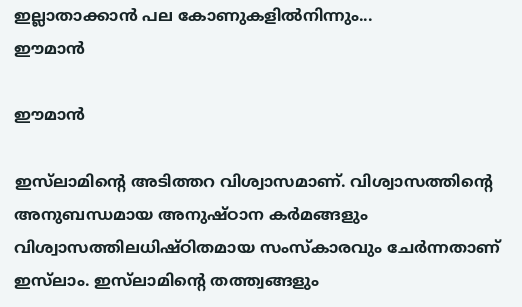ഇല്ലാതാക്കാന്‍ പല കോണുകളില്‍നിന്നും...
ഈമാന്‍

ഈമാന്‍

ഇസ്‌ലാമിന്റെ അടിത്തറ വിശ്വാസമാണ്. വിശ്വാസത്തിന്റെ അനുബന്ധമായ അനുഷ്ഠാന കര്‍മങ്ങളും വിശ്വാസത്തിലധിഷ്ഠിതമായ സംസ്‌കാരവും ചേര്‍ന്നതാണ് ഇസ്‌ലാം. ഇസ്‌ലാമിന്റെ തത്ത്വങ്ങളും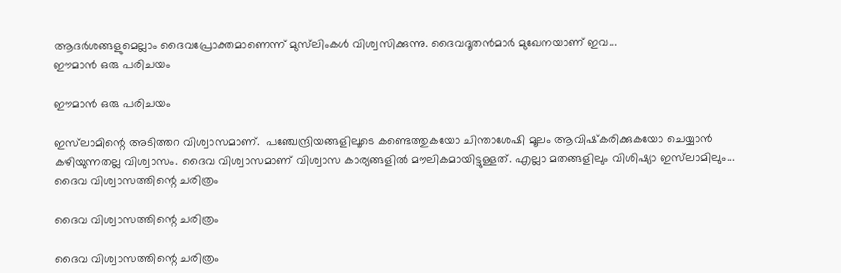ആദര്‍ശങ്ങളുമെല്ലാം ദൈവപ്രോക്തമാണെന്ന് മുസ്‌ലിംകള്‍ വിശ്വസിക്കുന്നു. ദൈവദൂതന്‍മാര്‍ മുഖേനയാണ് ഇവ...
ഈമാന്‍ ഒരു പരിചയം

ഈമാന്‍ ഒരു പരിചയം

ഇസ്‌ലാമിന്റെ അടിത്തറ വിശ്വാസമാണ്.  പഞ്ചേന്ദ്രിയങ്ങളിലൂടെ കണ്ടെത്തുകയോ ചിന്താശേഷി മൂലം ആവിഷ്‌കരിക്കുകയോ ചെയ്യാന്‍ കഴിയുന്നതല്ല വിശ്വാസം. ദൈവ വിശ്വാസമാണ് വിശ്വാസ കാര്യങ്ങളില്‍ മൗലികമായിട്ടുള്ളത്. എല്ലാ മതങ്ങളിലും വിശിഷ്യാ ഇസ്‌ലാമിലും...
ദൈവ വിശ്വാസത്തിന്റെ ചരിത്രം

ദൈവ വിശ്വാസത്തിന്റെ ചരിത്രം

ദൈവ വിശ്വാസത്തിന്റെ ചരിത്രം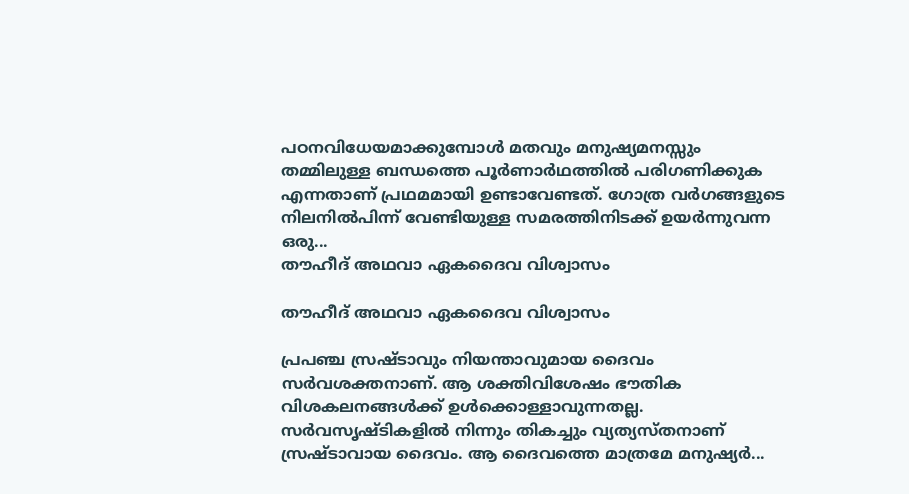പഠനവിധേയമാക്കുമ്പോള്‍ മതവും മനുഷ്യമനസ്സും തമ്മിലുള്ള ബന്ധത്തെ പൂര്‍ണാര്‍ഥത്തില്‍ പരിഗണിക്കുക എന്നതാണ് പ്രഥമമായി ഉണ്ടാവേണ്ടത്. ഗോത്ര വര്‍ഗങ്ങളുടെ നിലനില്‍പിന്ന് വേണ്ടിയുള്ള സമരത്തിനിടക്ക് ഉയര്‍ന്നുവന്ന ഒരു...
തൗഹീദ് അഥവാ ഏകദൈവ വിശ്വാസം

തൗഹീദ് അഥവാ ഏകദൈവ വിശ്വാസം

പ്രപഞ്ച സ്രഷ്ടാവും നിയന്താവുമായ ദൈവം സര്‍വശക്തനാണ്. ആ ശക്തിവിശേഷം ഭൗതിക വിശകലനങ്ങള്‍ക്ക് ഉള്‍ക്കൊള്ളാവുന്നതല്ല. സര്‍വസൃഷ്ടികളില്‍ നിന്നും തികച്ചും വ്യത്യസ്തനാണ് സ്രഷ്ടാവായ ദൈവം. ആ ദൈവത്തെ മാത്രമേ മനുഷ്യര്‍...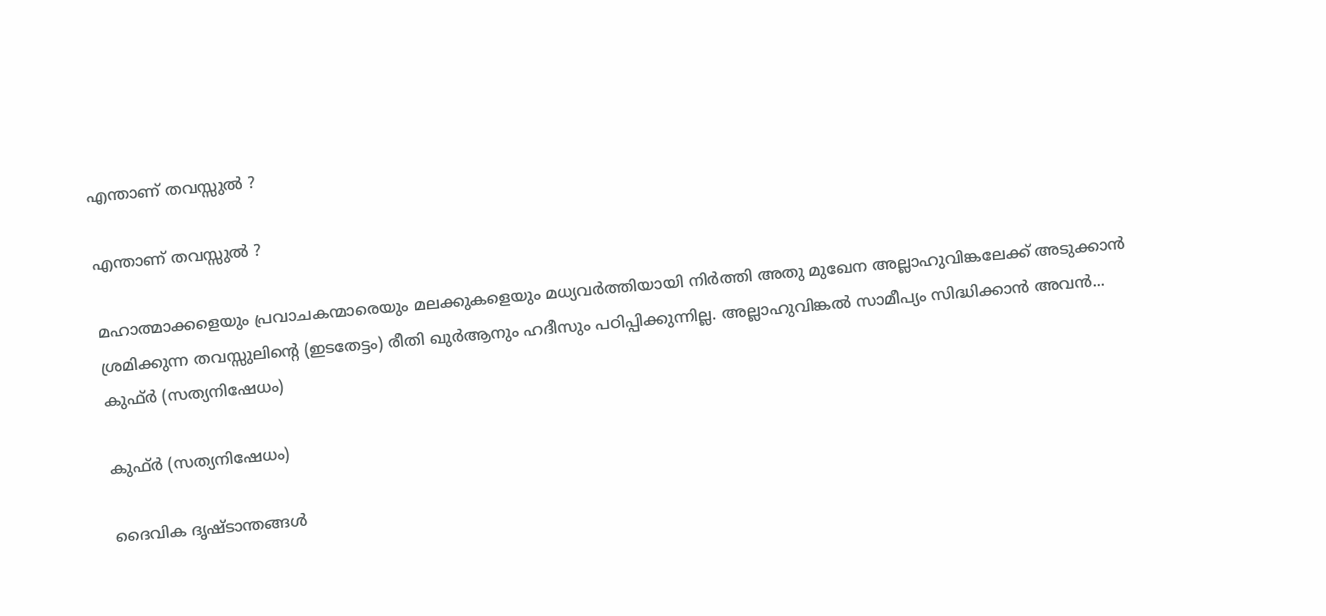എന്താണ് തവസ്സുല്‍ ?

എന്താണ് തവസ്സുല്‍ ?

മഹാത്മാക്കളെയും പ്രവാചകന്മാരെയും മലക്കുകളെയും മധ്യവര്‍ത്തിയായി നിര്‍ത്തി അതു മുഖേന അല്ലാഹുവിങ്കലേക്ക് അടുക്കാന്‍ ശ്രമിക്കുന്ന തവസ്സുലിന്റെ (ഇടതേട്ടം) രീതി ഖുര്‍ആനും ഹദീസും പഠിപ്പിക്കുന്നില്ല. അല്ലാഹുവിങ്കല്‍ സാമീപ്യം സിദ്ധിക്കാന്‍ അവന്‍...
കുഫ്ര്‍ (സത്യനിഷേധം)

കുഫ്ര്‍ (സത്യനിഷേധം)

ദൈവിക ദൃഷ്‌ടാന്തങ്ങൾ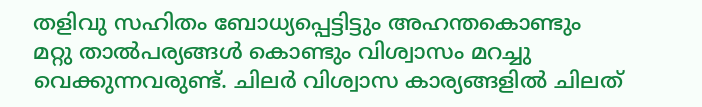തളിവു സഹിതം ബോധ്യപ്പെട്ടിട്ടും അഹന്തകൊണ്ടും മറ്റു താൽപര്യങ്ങൾ കൊണ്ടും വിശ്വാസം മറച്ചു വെക്കുന്നവരുണ്ട്‌. ചിലർ വിശ്വാസ കാര്യങ്ങളിൽ ചിലത്‌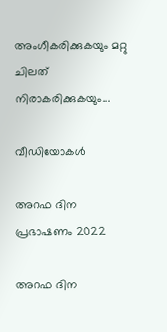അംഗീകരിക്കുകയും മറ്റു ചിലത്‌ നിരാകരിക്കുകയും...

വീഡിയോകൾ

അറഫ ദിന പ്രഭാഷണം 2022

അറഫ ദിന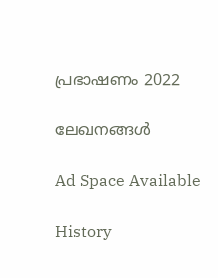പ്രഭാഷണം 2022

ലേഖനങ്ങൾ

Ad Space Available

History